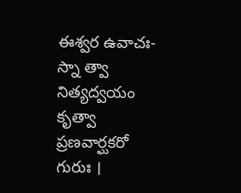ఈశ్వర ఉవాచః-
స్నా త్వా నిత్యద్వయం కృత్వా ప్రణవార్ఘకరో గురుః ।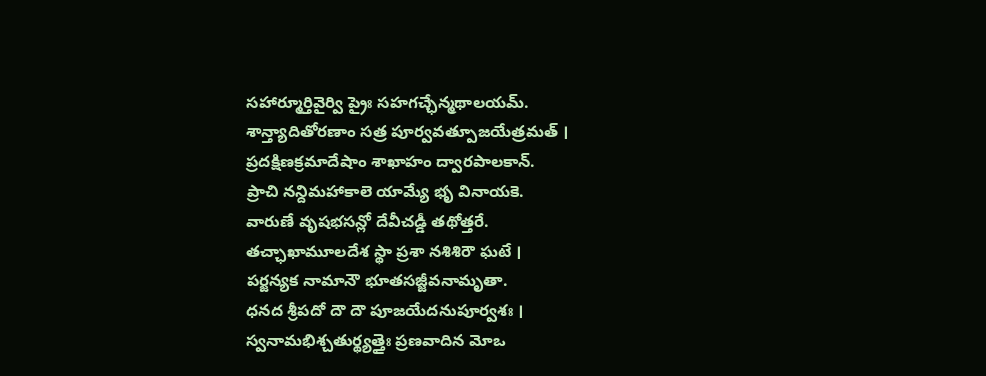సహార్మూర్తివైర్వి ప్రైః సహగచ్ఛేన్మథాలయమ్.
శాన్త్యాదితోరణాం సత్ర పూర్వవత్పూజయేత్రమత్ ।
ప్రదక్షిణక్రమాదేషాం శాఖాహం ద్వారపాలకాన్.
ప్రాచి నన్దిమహాకాలె యామ్యే భృ వినాయకె.
వారుణే వృషభసన్లో దేవీచడ్డీ తథోత్తరే.
తచ్ఛాఖామూలదేశ స్థా ప్రశా నశిశిరౌ ఘటే ।
పర్జన్యక నామానౌ భూతసజ్జీవనామృతా.
ధనద శ్రీపదో దౌ దౌ పూజయేదనుపూర్వశః ।
స్వనామభిశ్చతుర్థ్యత్తైః ప్రణవాదిన మోఒ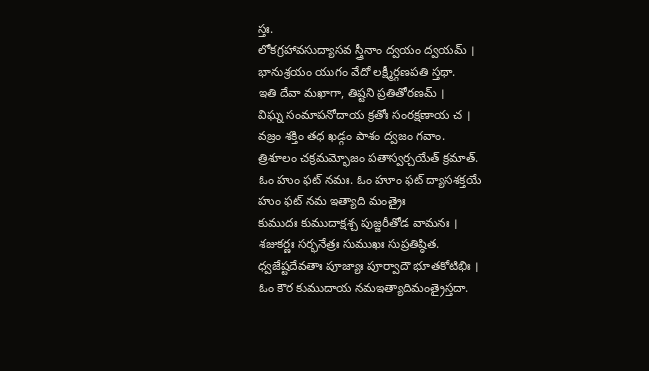స్తః.
లోకగ్రహావసుద్యాసవ స్త్రీనాం ద్వయం ద్వయమ్ ।
భానుశ్రయం యుగం వేదో లక్ష్మీర్గణపతి స్తథా.
ఇతి దేవా మఖాగా, తిష్టని ప్రతితోరణమ్ ।
విఘ్న సంమాపనోదాయ క్రతోః సంరక్షణాయ చ ।
వజ్రం శక్తిం తధ ఖడ్గం పాశం ద్వజం గవాం.
త్రిశూలం చక్రమమ్భోజం పతాస్వర్చయేత్ క్రమాత్.
ఓం హుం ఫట్ నమః. ఓం హూం ఫట్ ద్యాసశక్తయే
హుం ఫట్ నమ ఇత్యాది మంత్రైః
కుముదః కుముదాక్షశ్చ పుజ్జరీతోడ వామనః ।
శజుకర్ణః సర్భనేత్రః సుముఖః సుప్రతిష్ఠిత.
ధ్వజేష్టదేవతాః పూజ్యాః పూర్వాదౌ భూతకోటిభిః ।
ఓం కౌర కుముదాయ నమఇత్యాదిమంత్రైస్తదా.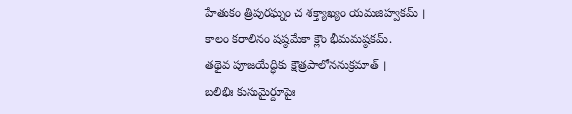హేతుకం త్రిపురఘ్నం చ శక్త్యాఖ్యం యమజిహ్వకమ్ ।
కాలం కరాలినం షష్ఠమేకా క్లౌం భీమమష్ఠకమ్.
తథైవ పూజయేద్ధికు క్షౌత్రపాలోననుక్రమాత్ ।
బలిభిః కుసుమైర్దూపైః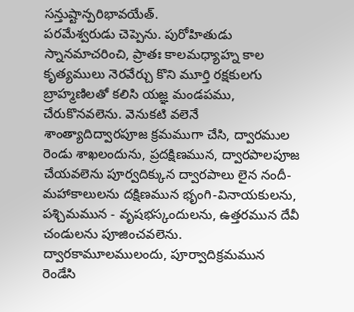సన్తుష్టాన్పరిభావయేత్.
పరమేశ్వరుడు చెప్పెను. పురోహితుడు స్నానమాచరించి, ప్రాతః కాలమధ్యాహ్న కాల కృత్యములు నెరవేర్చు కొని మూర్తి రక్షకులగు బ్రాహ్మణిలతో కలిసి యజ్ఞ మండపము, చేరుకొనవలెను. వెనుకటి వలెనే శాంత్యాదిద్వారపూజ క్రమముగా చేసి, ద్వారముల రెండు శాఖలందును, ప్రదక్షిణమున, ద్వారపాలపూజ చేయవలెను పూర్వదిక్కున ద్వారపాలు లైన నందీ-మహాకాలులను దక్షిణమున భృంగి-వినాయకులను, పశ్చిమమున - వృషభస్కందులను, ఉత్తరమున దేవీ చండులను పూజించవలెను. ద్వారకామూలములందు, పూర్వాదిక్రమమున రెండేసి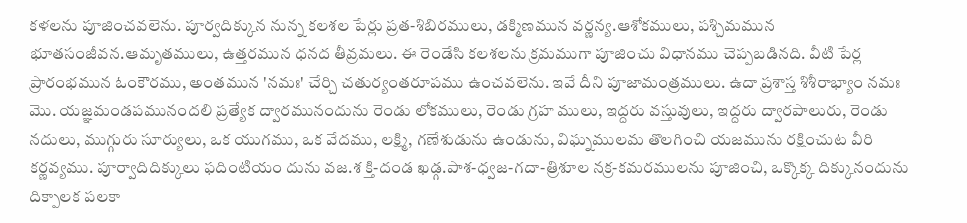కళలను పూజించవలెను. పూర్వదిక్కున నున్న కలశల పేర్లు ప్రత-శిబిరములు, డక్మిణమున వర్ణన్య.ఆశోకములు, పశ్చిమమున భూతసంజీవన.ఆమృతములు, ఉత్తరమున ధనద తీవ్రమలు. ఈ రెండేసి కలశలను క్రమముగా పూజించు విధానము చెప్పబడినది. వీటి పేర్ల ప్రారంభమున ఓంకౌరము, అంతమున 'నమః' చేర్చి చతుర్యంతరూపము ఉంచవలెను. ఇవే దీని పూజామంత్రములు. ఉదా ప్రశాస్త శిశీరాభ్యాం నమః మొ. యజ్ఞమండపమునందలి ప్రత్యేక ద్వారమునందును రెండు లోకములు, రెండు గ్రహ ములు, ఇద్దరు వస్తువులు, ఇద్దరు ద్వారపాలురు, రెండు నదులు, ముగ్గురు సూర్యులు, ఒక యుగము, ఒక వేదము, లక్ష్మి, గణేశుడును ఉండును, విఘ్నములమ తొలగించి యజమును రక్షించుట వీరి కర్ణవ్యము. పూర్వాదిదిక్కులు ఫదింటియం దును వజ.శ క్తి-దండ ఖడ్గ.పాశ-ధ్వజ-గదా-త్రిశూల నక్ర-కమరములను పూజించి, ఒక్కొక్క దిక్కునందును దిక్పాలక పలకా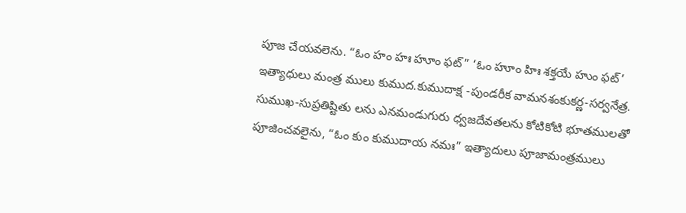పూజ చేయవలెను. “ఓం హం హః హూం ఫట్” ‘ఓం హూం హిః శక్తయే హుం ఫట్’ ఇత్యాధులు మంత్ర ములు కుముద.కుముదాక్ష -పుండరీక వామనశంకుకర్ణ-సర్వనేత్ర. సుముఖ-సుప్రతిష్టితు లను ఎనమండుగురు ధ్వజదేవతలను కోటికోటి భూతములతో పూజించవలైను, “ఓం కుం కుముదాయ నమః” ఇత్యాదులు పూజామంత్రములు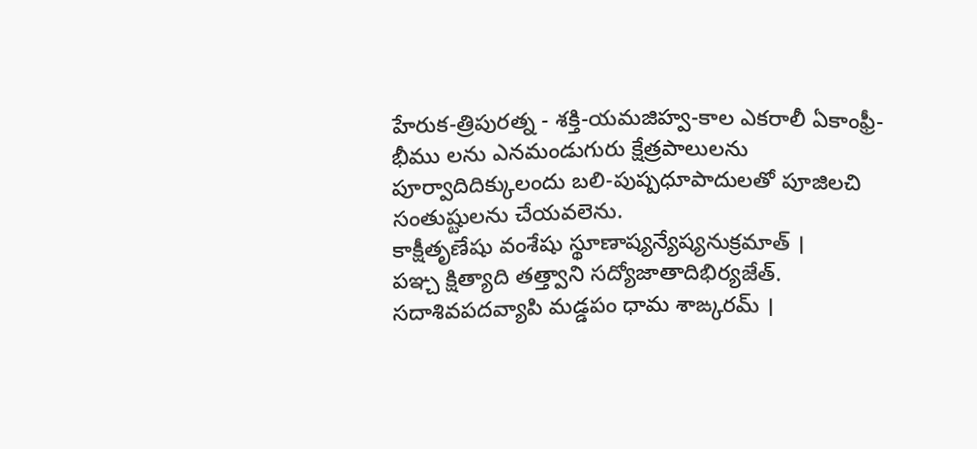హేరుక-త్రిపురత్న - శక్తి-యమజిహ్వ-కాల ఎకరాలీ ఏకాంఫ్రీ-భీము లను ఎనమండుగురు క్షేత్రపాలులను పూర్వాదిదిక్కులందు బలి-పుష్పధూపాదులతో పూజిలచి సంతుష్టులను చేయవలెను.
కాక్షీతృణేషు వంశేషు స్థూణాష్యన్యేష్యనుక్రమాత్ ।
పఞ్చ క్షిత్యాది తత్త్వాని సద్యోజాతాదిభిర్యజేత్.
సదాశివపదవ్యాపి మడ్డపం ధామ శాఙ్కరమ్ ।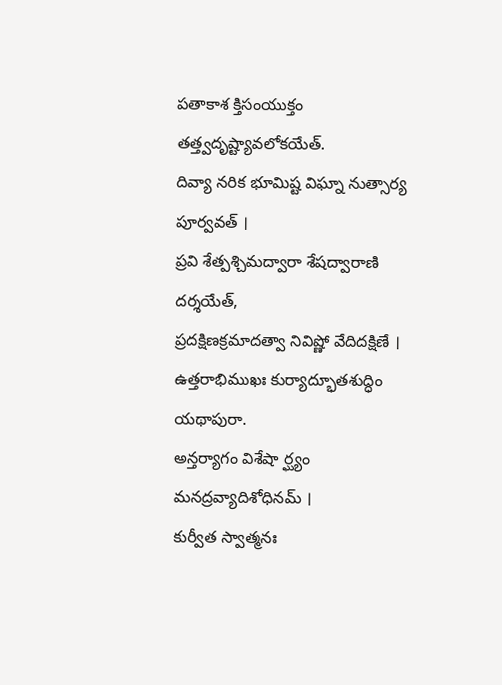పతాకాశ క్తిసంయుక్తం తత్త్వదృష్ట్యావలోకయేత్.
దివ్యా నరిక భూమిష్ట విఘ్నా నుత్సార్య పూర్వవత్ ।
ప్రవి శేత్పశ్చిమద్వారా శేషద్వారాణి దర్శయేత్,
ప్రదక్షిణక్రమాదత్వా నివిష్ణో వేదిదక్షిణే ।
ఉత్తరాభిముఖః కుర్యాద్భూతశుద్ధిం యథాపురా.
అన్తర్యాగం విశేషా ర్ఘ్యం మనద్రవ్యాదిశోధినమ్ ।
కుర్వీత స్వాత్మనః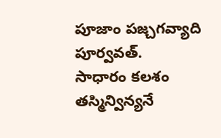పూజాం పజ్చగవ్యాది పూర్వవత్.
సాధారం కలశం తస్మిన్విన్యనే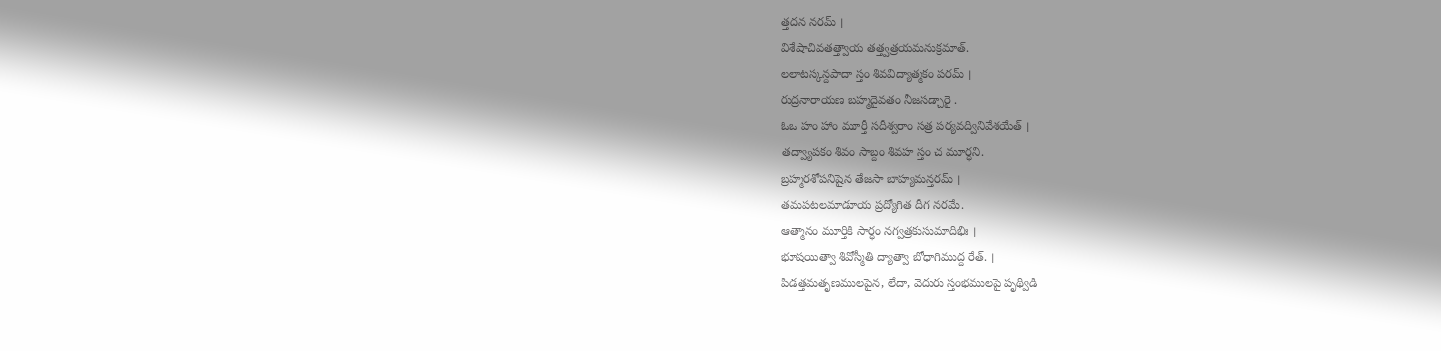త్తదన నరమ్ ।
విశేషాచివతత్త్వాయ తత్త్వత్రయమనుక్రమాత్.
లలాటస్కన్దపాదా స్తం శివవిద్యాత్మకం పరమ్ ।
రుద్రనారాయణ బహ్మదైవతం నీజసడ్చారై .
ఓఒ హం హాం మూర్తీ సదీశ్వరాం సత్ర పర్యవద్వినివేశయేత్ ।
తద్వ్యాపకం శివం సాబ్దం శివహ స్తం చ మూర్ధని.
బ్రహ్మరశోపనిషైన తేజసా బాహ్యమన్తరమ్ ।
తమపటలమాడూయ ప్రద్యోగిత దీగ నరమే.
ఆత్మానం మూర్తికి సార్ధం నగ్వత్రకుసుమాదిభిః ।
భూషయిత్వా శివోస్మీతి ద్యాత్వా బోధాగిముద్ద రేత్. ।
పిడత్తమతృణములపైన, లేదా, వెదురు స్తంభములపై పృథ్విడి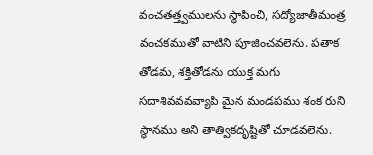వంచతత్త్వములను స్థాపించి, సద్యోజాతీమంత్ర వంచకముతో వాటిని పూజించవలెను. పతాక తోడమ, శక్తితోడను యుక్త మగు సదాశివవవవ్యాపి మైన మండపము శంక రుని స్థానము అని తాత్వికదృష్టితో చూడవలెను.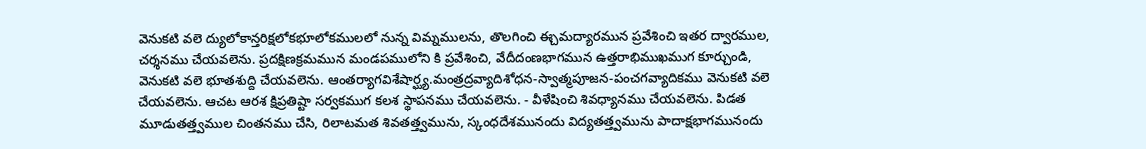వెనుకటి వలె ద్యులోకాన్తరిక్షలోకభూలోకములలో నున్న విమ్నములను, తొలగించి ఈ్చమద్యారమున ప్రవేశించి ఇతర ద్వారముల, చర్శనము చేయవలెను. ప్రదక్షిణక్రమమున మండపములోని కి ప్రవేశించి, వేదీదంణభాగమున ఉత్తరాభిముఖముగ కూర్చుండి, వెనుకటి వలె భూతశుద్ది చేయవలెను. ఆంతర్యాగవిశేషార్ఘ్య.మంత్రద్రవ్యాదిశోధన-స్వాత్మపూజన-పంచగవ్యాదికము వెనుకటి వలె చేయవలెను. ఆచట ఆరశ క్షిప్రతిష్టా సర్వకముగ కలశ స్థాపనము చేయవలెను. - వీళేషించి శివధ్యానము చేయవలెను. పిడత మూడుతత్త్వముల చింతనము చేసి, రిలాటమత శివతత్త్వమును, స్కంధదేశమునందు విద్యతత్త్వమును పాదాక్షభాగమునందు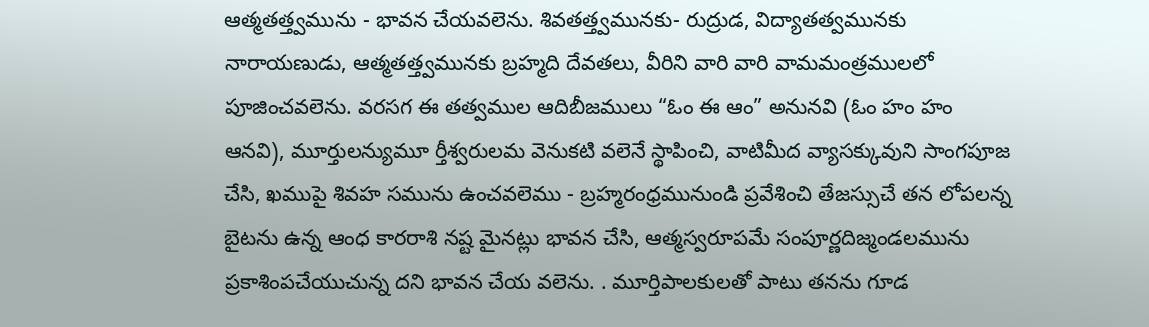ఆత్మతత్త్వమును - భావన చేయవలెను. శివతత్త్వమునకు- రుద్రుడ, విద్యాతత్వమునకు నారాయణుడు, ఆత్మతత్త్వమునకు బ్రహ్మది దేవతలు, వీరిని వారి వారి వామమంత్రములలో పూజించవలెను. వరసగ ఈ తత్వముల ఆదిబీజములు “ఓం ఈ ఆం” అనునవి (ఓం హం హం ఆనవి), మూర్తులన్యుమూ ర్తీశ్వరులమ వెనుకటి వలెనే స్థాపించి, వాటిమీద వ్యాసక్కువుని సాంగపూజ చేసి, ఖముపై శివహ సమును ఉంచవలెము - బ్రహ్మరంధ్రమునుండి ప్రవేశించి తేజస్సుచే తన లోపలన్న బైటను ఉన్న ఆంధ కారరాశి నష్ట మైనట్లు భావన చేసి, ఆత్మస్వరూపమే సంపూర్ణదిజ్మండలమును ప్రకాశింపచేయుచున్న దని భావన చేయ వలెను. . మూర్తిపాలకులతో పాటు తనను గూడ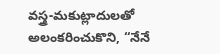వస్త్ర-మకుట్లాదులతో అలంకరించుకొని, “నేనే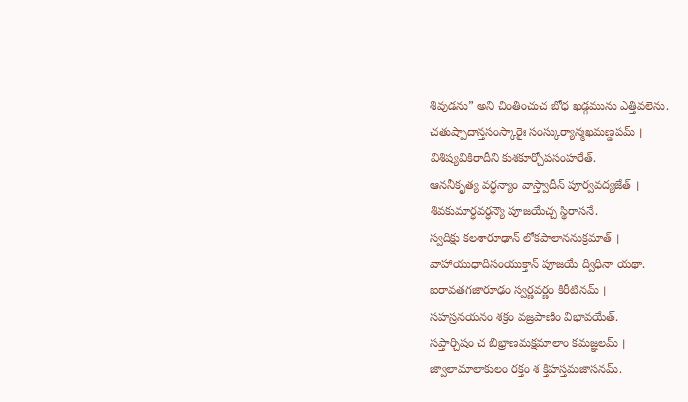శివుడను” అని చింతించుచ బోధ ఖడ్గమును ఎత్తివలెను.
చతుష్పాదాన్తసంస్కారైః సంస్కుర్యాన్మఖమణ్డపమ్ ।
విశిష్యవికిరాదీని కుశకూర్చోపసంహరేత్.
ఆననీకృత్య వర్ధన్యాం వాస్త్వాదీన్ పూర్వవద్యజేత్ ।
శివకుమార్ధవర్ధన్యౌ పూజయేచ్చ స్థిరాసనే.
స్వదిక్షు కలశారూఢాన్ లోకపాలాననుక్రమాత్ ।
వాహాయుధాదిసంయుక్తాన్ పూజయే ద్విధినా యథా.
ఐరావతగజారూఢం స్వర్ణవర్ణం కిరీటినమ్ ।
సహస్రనయనం శక్రం వజ్రపాణిం విభావయేత్.
సప్తార్చిషం చ బిభ్రాణమక్షమాలాం కమజ్ఞలమ్ ।
జ్వాలామాలాకులం రక్తం శ క్తిహస్తమజాసనమ్.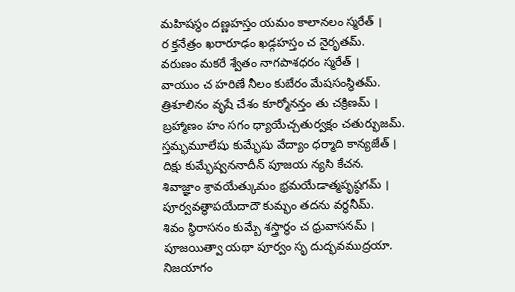మహిషస్థం దణ్ణహస్తం యమం కాలానలం స్మరేత్ ।
ర క్తనేత్రం ఖరారూఢం ఖడ్గహస్తం చ నైరృతమ్.
వరుణం మకరే శ్వేతం నాగపాశధరం స్మరేత్ ।
వాయుం చ హరిణే నీలం కుబేరం మేషసంస్థితమ్.
త్రిశూలినం వృషే చేశం కూర్మోనన్తం తు చక్రిణమ్ ।
బ్రహ్మాణం హం సగం ధ్యాయేచ్చతుర్వక్షం చతుర్భుజమ్.
స్తమ్భమూలేషు కుమ్భేషు వేద్యాం ధర్మాది కాన్యజేత్ ।
దిక్షు కుమ్భేష్వననాదీన్ పూజయ న్యసి కేచన.
శివాజ్ఞాం శ్రావయేత్కుమం భ్రమయేడాత్మపృష్ఠగమ్ ।
పూర్వవత్థాపయేదాదౌ కుమ్భం తదను వర్ధనీమ్.
శివం స్థిరాసనం కుమ్బే శస్త్రార్ధం చ ధ్రువాసనమ్ ।
పూజయిత్వా యథా పూర్వం సృ దుద్భవముద్రయా.
నిజయాగం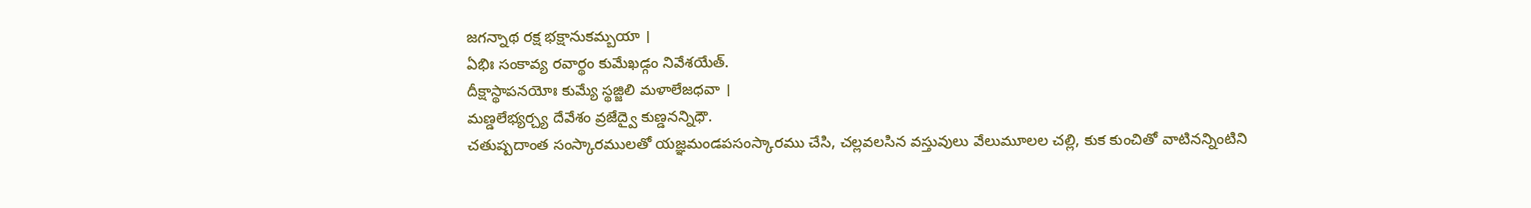జగన్నాథ రక్ష భక్షానుకమ్బయా ।
ఏభిః సంకావ్య రవార్థం కుమేఖడ్గం నివేశయేత్.
దీక్షాస్థాపనయోః కుమ్యే స్థజ్జిలి మళాలేజధవా ।
మణ్డలేభ్యర్చ్య దేవేశం వ్రజేద్వై కుణ్డనన్నిధౌ.
చతుష్పదాంత సంస్కారములతో యజ్ఞమండపసంస్కారము చేసి, చల్లవలసిన వస్తువులు వేలుమూలల చల్లి, కుక కుంచితో వాటినన్నింటిని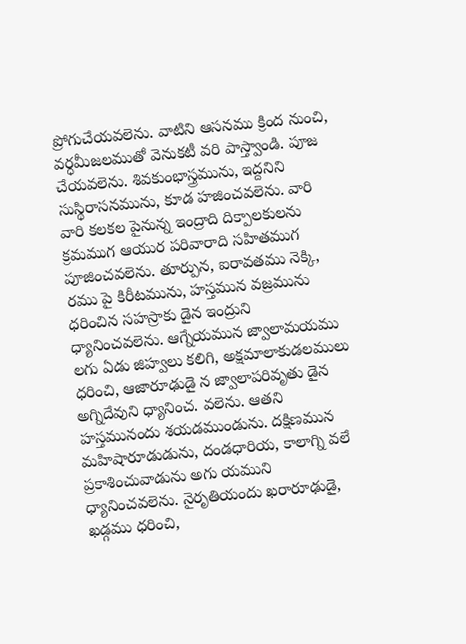ప్రోగుచేయవలెను. వాటిని ఆసనము క్రింద నుంచి, వర్ధమీజలముతో వెనుకటీ వరి పాస్త్వాండి. పూజ చేయవలెను. శివకుంభాస్త్రమును, ఇద్దనిని సుస్థిరాసనమును, కూడ హజించవలెను. వారి వారి కలకల పైనున్న ఇంద్రాది దిక్పాలకులను క్రమముగ ఆయుర పరివారాది సహితముగ పూజించవలెను. తూర్పున, ఐరావతము నెక్కి, రము పై కిరీటమును, హస్తమున వజ్రమును ధరించిన సహస్రాకు డైన ఇంద్రుని ధ్యానించవలెను. ఆగ్నేయమున జ్వాలామయము లగు ఏడు జిహ్వలు కలిగి, అక్షమాలాకుడలములు ధరించి, ఆజారూఢుడై న జ్వాలాపరివృతు డైన అగ్నిదేవుని ధ్యానించ. వలెను. ఆతని హస్తమునందు శయడముండును. దక్షిణమున మహిషారూడుడును, దండధారియ, కాలాగ్ని వలే ప్రకాశించువాడును అగు యముని ధ్యానించవలెను. నైరృతియందు ఖరారూఢుడై, ఖడ్గము ధరించి,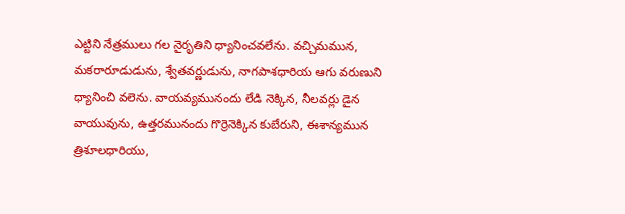ఎట్టిని నేత్రములు గల నైరృతిని ధ్యానించవలేను. వచ్చిమమున, మకరారూడుడును, శ్వేతవర్ణుడును, నాగపాశధారియ ఆగు వరుణుని ధ్యానించి వలెను. వాయవ్యమునందు లేడి నెక్కిన, నీలవర్లు డైన వాయువును, ఉత్తరమునందు గొర్రెనెక్కిన కుబేరుని, ఈశాన్యమున త్రిశూలధారియు,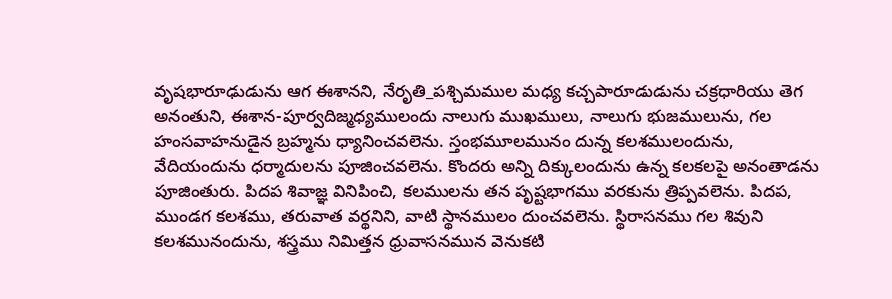వృషభారూఢుడును ఆగ ఈశానని, నేరృతి_పశ్చిమముల మధ్య కచ్చపారూడుడును చక్రధారియు తెగ అనంతుని, ఈశాన-పూర్వదిజ్మధ్యములందు నాలుగు ముఖములు, నాలుగు భుజములును, గల హంసవాహనుడైన బ్రహ్మను ధ్యానించవలెను. స్తంభమూలమునం దున్న కలశములందును, వేదియందును ధర్మాదులను పూజించవలెను. కొందరు అన్ని దిక్కులందును ఉన్న కలకలపై అనంతాడను పూజింతురు. పిదప శివాజ్ఞ వినిపించి, కలములను తన పృష్టభాగము వరకును త్రిప్పవలెను. పిదప, ముండగ కలశము, తరువాత వర్థనిని, వాటి స్థానములం దుంచవలెను. స్థిరాసనము గల శివుని కలశమునందును, శస్త్రము నిమిత్తన ధ్రువాసనమున వెనుకటి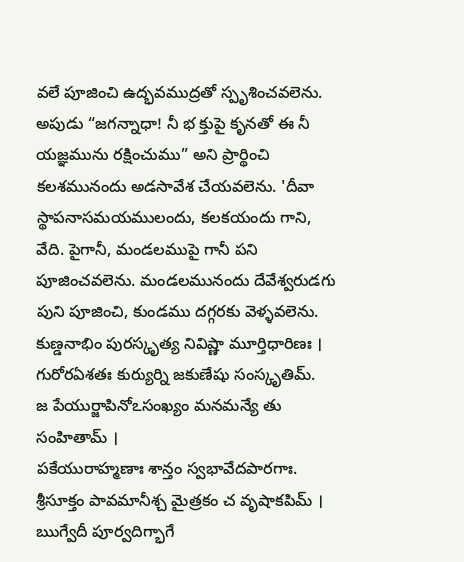వలే పూజించి ఉద్భవముద్రతో స్పృశించవలెను. అపుడు “జగన్నాధా! నీ భ క్తుపై కృనతో ఈ నీ యజ్ఞమును రక్షించుము” అని ప్రార్థించి కలశమునందు అడసావేశ చేయవలెను. 'దీవా స్థాపనాసమయములందు, కలకయందు గాని, వేది. పైగానీ, మండలముపై గానీ పని పూజించవలెను. మండలమునందు దేవేశ్వరుడగు పుని పూజించి, కుండము దగ్గరకు వెళ్ళవలెను.
కుణ్డనాభిం పురస్కృత్య నివిష్ణా మూర్తిధారిణః ।
గురోరఏశతః కుర్యుర్ని జకుణేషు సంస్కృతిమ్.
జ పేయుర్జాపినోఽసంఖ్యం మనమన్యే తు సంహితామ్ ।
పకేయురాహ్మణాః శాన్తం స్వభావేదపారగాః.
శ్రీసూక్తం పావమానీశ్చ మైత్రకం చ వృషాకపిమ్ ।
ఋగ్వేదీ పూర్వదిగ్భాగే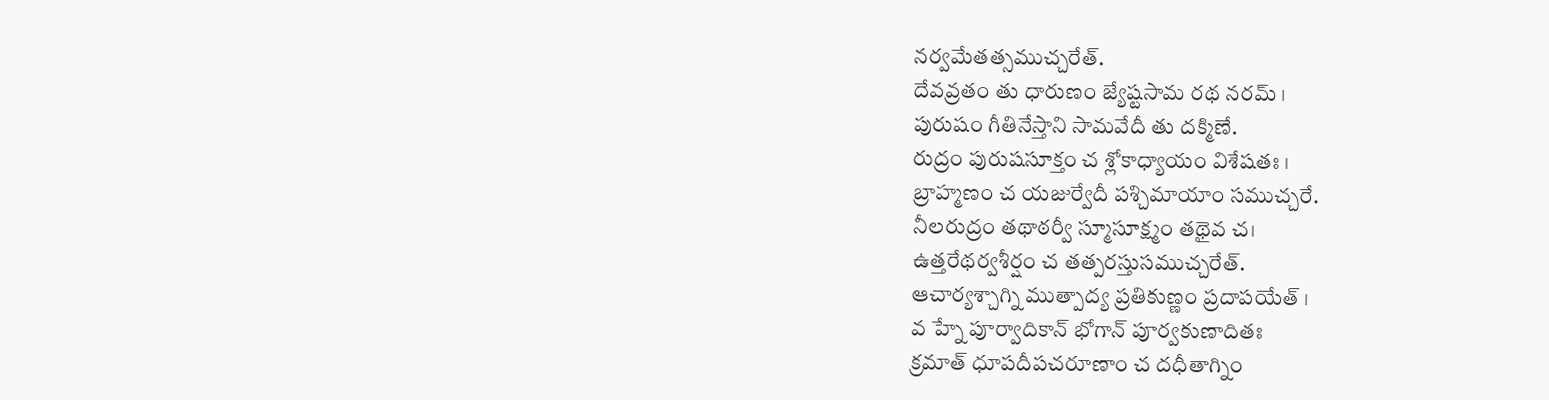నర్వమేతత్సముచ్చరేత్.
దేవవ్రతం తు ధారుణం జ్యేష్టసామ రథ నరమ్ ।
పురుషం గీతినేస్తాని సామవేదీ తు దక్మిణే.
రుద్రం పురుషసూక్తం చ శ్లోకాధ్యాయం విశేషతః ।
బ్రాహ్మణం చ యజుర్వేదీ పశ్చిమాయాం సముచ్చరే.
నీలరుద్రం తథాఠర్వీ స్మూసూక్ష్మం తథైవ చ।
ఉత్తరేథర్వశీర్షం చ తత్పరస్తుసముచ్చరేత్.
ఆచార్యశ్చాగ్ని ముత్పాద్య ప్రతికుణ్ణం ప్రదాపయేత్ ।
వ హ్నే పూర్వాదికాన్ భోగాన్ పూర్వకుణాదితః
క్రమాత్ ధూపదీపచరూణాం చ దధీతాగ్నిం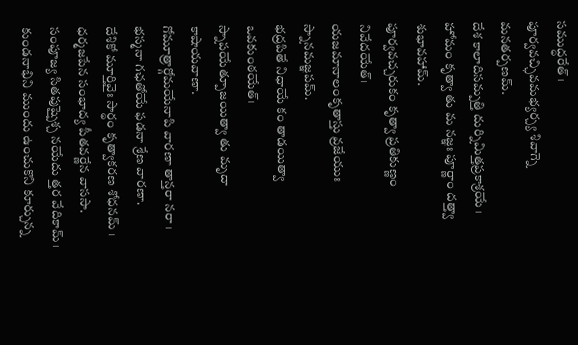సముద్ధరేత్ ।
పూర్వవచ్ఛివమభ్యర్చ్య శివాగ్నె మనతర్పణమ్.
దేశ కాలాదిసమ్పత్తి దుర్నిమిత్తప్రకాశ్రయే ।
హోమం కృత్వా తు మ నజ్ఞః పూర్ణాం దత్త్వా శుభావహామ్.
పూర్వవచ్చరుకం కృత్వా ప్రతికుణ్ణం నివేదయేత్।
యజమానాలంకృతాస్తు వ్రజేయుః స్నానమజ్ఞపమ్.
భద్రపితే నిధాయే కం తాడయిత్వా ఒవకుంఠయేత్।
స్నాపయేత్పూజయిత్వా తు మృదా కాషాయవాణా.
గోమూత్రార్గోమయేనాపి వారణా తాన్తరా నరా ।
భస్మనా గఛతోయే ఫడనా శ్రేణ వారణా.
దేశికో మూర్తివైః సార్థం కృత్వాకరణ శోధనమ్ ।
ధర్మజపేన సంభాద్య పీతవర్ణేన వాససా.
సంపూజ్య సితపుష్పైశ్చ నయేదు త్తర వేదికామ్ ।
కుండనాభిని ముందు ఉంచుకొని కూర్చున్న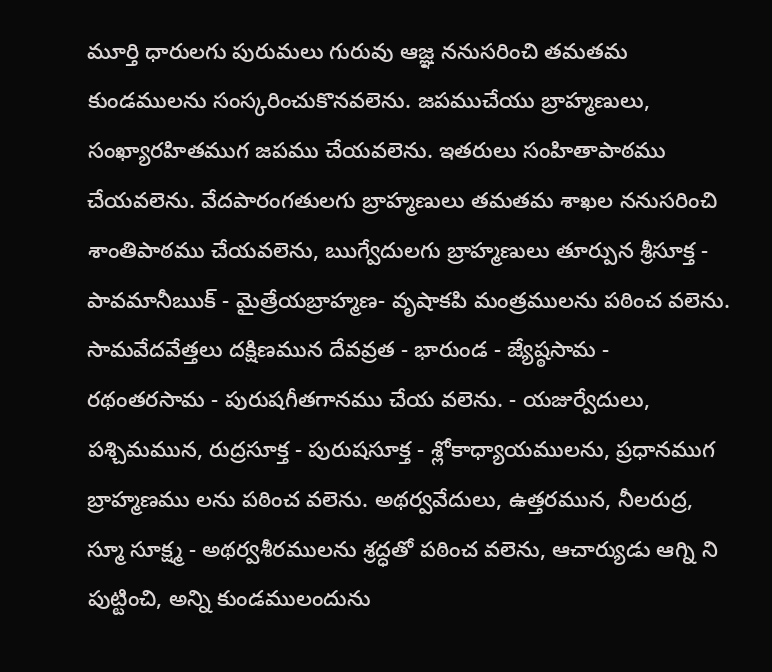మూర్తి ధారులగు పురుమలు గురువు ఆజ్ఞ ననుసరించి తమతమ కుండములను సంస్కరించుకొనవలెను. జపముచేయు బ్రాహ్మణులు, సంఖ్యారహితముగ జపము చేయవలెను. ఇతరులు సంహితాపాఠము చేయవలెను. వేదపారంగతులగు బ్రాహ్మణులు తమతమ శాఖల ననుసరించి శాంతిపాఠము చేయవలెను, ఋగ్వేదులగు బ్రాహ్మణులు తూర్పున శ్రీసూక్త - పావమానీఋక్ - మైత్రేయబ్రాహ్మణ- వృషాకపి మంత్రములను పఠించ వలెను. సామవేదవేత్తలు దక్షిణమున దేవవ్రత - భారుండ - జ్యేష్ఠసామ - రథంతరసామ - పురుషగీతగానము చేయ వలెను. - యజుర్వేదులు, పశ్చిమమున, రుద్రసూక్త - పురుషసూక్త - శ్లోకాధ్యాయములను, ప్రధానముగ బ్రాహ్మణము లను పఠించ వలెను. అథర్వవేదులు, ఉత్తరమున, నీలరుద్ర, స్మూ సూక్ష్మ - అథర్వశీరములను శ్రద్ధతో పఠించ వలెను, ఆచార్యుడు ఆగ్ని ని పుట్టించి, అన్ని కుండములందును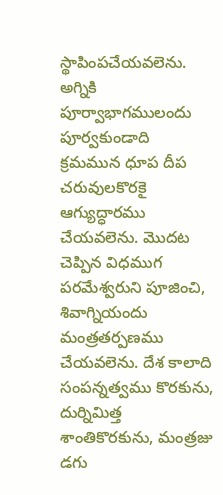స్థాపింపచేయవలెను. అగ్నికి పూర్వాభాగములందు పూర్వకుండాది క్రమమున ధూప దీప చరువులకొరకై ఆగ్యుద్ధారము చేయవలెను. మొదట చెప్పిన విధముగ పరమేశ్వరుని పూజించి, శివాగ్నియందు మంత్రతర్పణము చేయవలెను. దేశ కాలాది సంపన్నత్వము కొరకును, దుర్నిమిత్త శాంతికొరకును, మంత్రజు డగు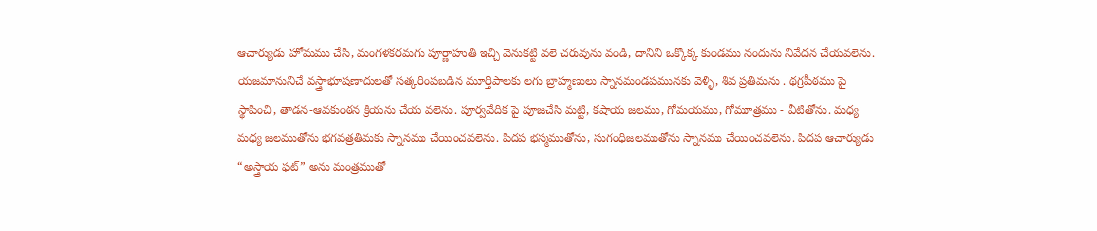ఆచార్యుడు హోమము చేసి, మంగళకరమగు పూర్ణాహుతి ఇచ్చి వెనుకట్టి వలె చరువును వండి, దానిని ఒక్కొక్క కుండము నందును నివేదన చేయవలెను. యజమానునిచే వస్త్రాభూషణాదులతో సత్కరింపబడిన మూర్తిపాలకు లగు బ్రాహ్మణులు స్నానమండపమునకు వెళ్ళి, శివ ప్రతిమను . థగ్రపీఠము పై స్థాపించి, తాడన-ఆవకుంఠన క్రియను చేయ వలెను. పూర్వవేదిక పై పూజచేసి మట్టి, కషాయ జలము, గోమయము, గోమూత్రము - వీటితోను. మధ్య మధ్య జలముతోను భగవత్రతిమకు స్నానము చేయించవలెను. పిదప భస్మముతోను, సుగంధిజలముతోను స్నానము చేయించవలెను. పిదప ఆచార్యుడు “అస్త్రాయ ఫట్” అను మంత్రముతో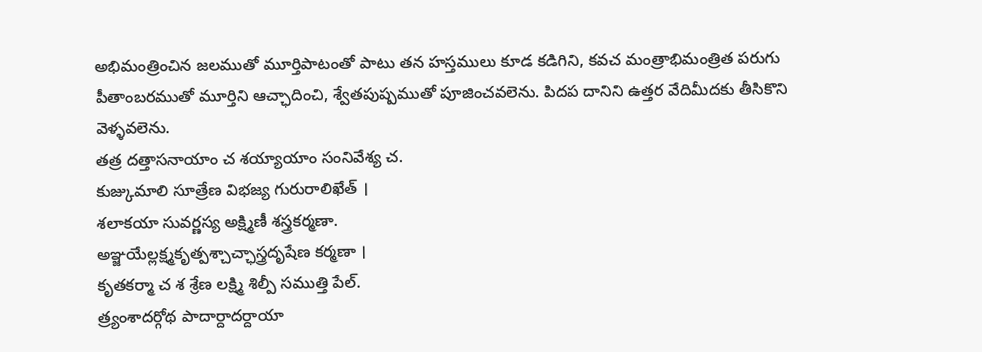అభిమంత్రించిన జలముతో మూర్తిపాటంతో పాటు తన హస్తములు కూడ కడిగిని, కవచ మంత్రాభిమంత్రిత పరుగు పీతాంబరముతో మూర్తిని ఆచ్ఛాదించి, శ్వేతపుష్పముతో పూజించవలెను. పిదప దానిని ఉత్తర వేదిమీదకు తీసికొని వెళ్ళవలెను.
తత్ర దత్తాసనాయాం చ శయ్యాయాం సంనివేశ్య చ.
కుజ్కుమాలి సూత్రేణ విభజ్య గురురాలిఖేత్ ।
శలాకయా సువర్ణస్య అక్ష్మిణీ శస్త్రకర్మణా.
అఞ్జయేల్లక్ష్మకృత్పశ్చాచ్ఛాస్త్రదృషేణ కర్మణా ।
కృతకర్మా చ శ శ్రేణ లక్ష్మి శిల్పీ సముత్తి పేల్.
త్ర్యంశాదర్గోథ పాదార్దాదర్దాయా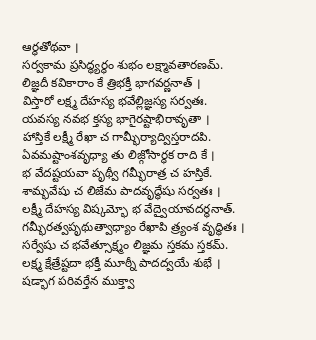ఆర్ధతోథవా ।
సర్వకామ ప్రసిద్ధ్యర్థం శుభం లక్ష్మావతారణమ్.
లిజ్ఞదీ కవికారాం కే త్రిభక్తీ భాగవర్ణనాత్ ।
విస్తారో లక్ష్మ దేహస్య భవేల్లిజ్ఞస్య సర్వతః.
యవస్య నవభ క్తస్య భాగైరష్టాభిరావృతా ।
హాస్తికే లక్ష్మీ రేఖా చ గామ్భీర్యాద్విస్తరాదపి.
ఏవమష్టాంశవృధ్యా తు లిజ్గోసార్ధక రాది కే ।
భ వేదష్టయవా పృథ్వీ గమ్భీరాత్ర చ హస్తికే.
శామ్భవేషు చ లిజేమ పాదవృద్ధేషు సర్వతః ।
లక్ష్మీ దేహస్య విష్కమ్భో భ వేద్వైయావదర్ధనాత్.
గమ్భీరత్వపృథుత్వాధ్యాం రేఖాపి త్ర్యంశ వృద్ధితః ।
సర్వేషు చ భవేత్సూక్ష్మం లిజ్ఞమ స్తకమ స్తకమ్.
లక్ష్మ క్షేత్రేష్టదా భక్తీ మూఠ్నీ పాదద్వయే శుభే ।
షడ్భాగ పరివర్తేన ముక్త్వా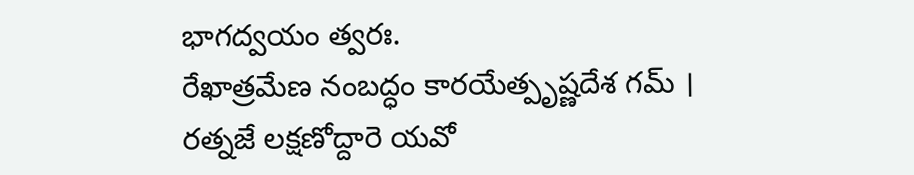భాగద్వయం త్వరః.
రేఖాత్రమేణ నంబద్ధం కారయేత్పృష్ణదేశ గమ్ ।
రత్నజే లక్షణోద్దారె యవో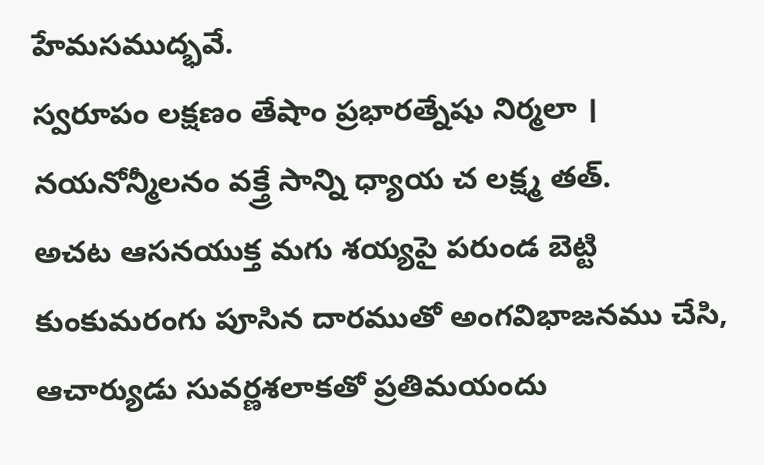హేమసముద్భవే.
స్వరూపం లక్షణం తేషాం ప్రభారత్నేషు నిర్మలా ।
నయనోన్మీలనం వక్త్రే సాన్ని ధ్యాయ చ లక్ష్మ తత్.
అచట ఆసనయుక్త మగు శయ్యపై పరుండ బెట్టి కుంకుమరంగు పూసిన దారముతో అంగవిభాజనము చేసి, ఆచార్యుడు సువర్ణశలాకతో ప్రతిమయందు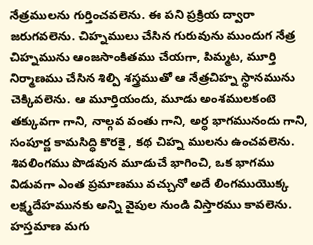నేత్రములను గుర్తించవలెను. ఈ పని ప్రక్రియ ద్వారా జరుగవలెను. చిహ్నములు చేసిన గురువును ముందుగ నేత్ర చిహ్నమును ఆంజసాంకితము చేయగా, పిమ్మట, మూర్తి నిర్మాణము చేసిన శిల్పి శస్త్రముతో ఆ నేత్రచిహ్న స్థానమును చెక్కివలెను. ఆ మూర్తియందు, మూడు అంశములకంటె తక్కువగా గాని, నాల్గవ వంతు గాని, అర్ధ భాగమునందు గాని, సంపూర్ణ కామసిద్ధి కొరకై , కథ చిహ్న ములను ఉంచవలెను. శివలింగము పొడవున మూడుచే భాగించి, ఒక భాగము విడువగా ఎంత ప్రమాణము వచ్చునో అదే లింగముయొక్క లక్ష్మదేహమునకు అన్ని వైపుల నుండి విస్తారము కావలెను. హస్తమాణ మగు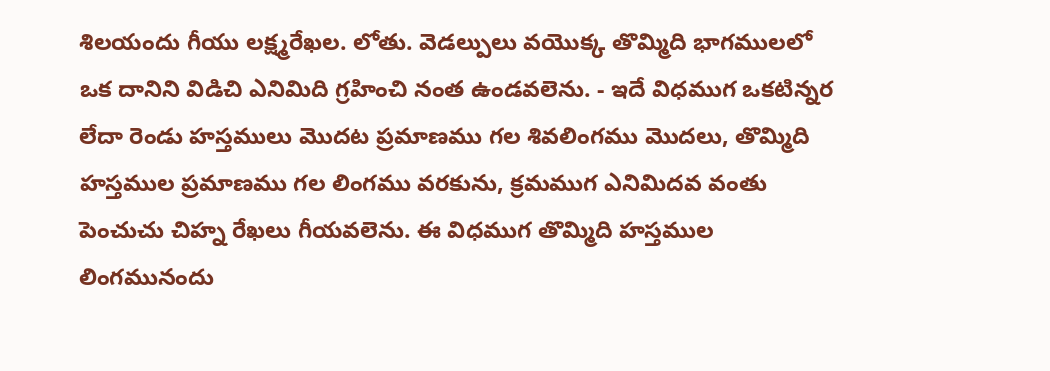శిలయందు గీయు లక్ష్మరేఖల. లోతు. వెడల్పులు వయొక్క తొమ్మిది భాగములలో ఒక దానిని విడిచి ఎనిమిది గ్రహించి నంత ఉండవలెను. - ఇదే విధముగ ఒకటిన్నర లేదా రెండు హస్తములు మొదట ప్రమాణము గల శివలింగము మొదలు, తొమ్మిది హస్తముల ప్రమాణము గల లింగము వరకును, క్రమముగ ఎనిమిదవ వంతు పెంచుచు చిహ్న రేఖలు గీయవలెను. ఈ విధముగ తొమ్మిది హస్తముల లింగమునందు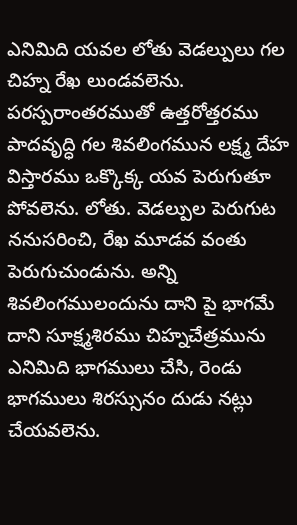ఎనిమిది యవల లోతు వెడల్పులు గల చిహ్న రేఖ లుండవలెను. పరస్పరాంతరముతో ఉత్తరోత్తరము పాదవృద్ధి గల శివలింగమున లక్ష్మ దేహ విస్తారము ఒక్కొక్క యవ పెరుగుతూ పోవలెను. లోతు. వెడల్పుల పెరుగుట ననుసరించి, రేఖ మూడవ వంతు పెరుగుచుండును. అన్ని శివలింగములందును దాని పై భాగమే దాని సూక్ష్మశిరము చిహ్నచేత్రమును ఎనిమిది భాగములు చేసి, రెండు భాగములు శిరస్సునం దుడు నట్లు చేయవలెను.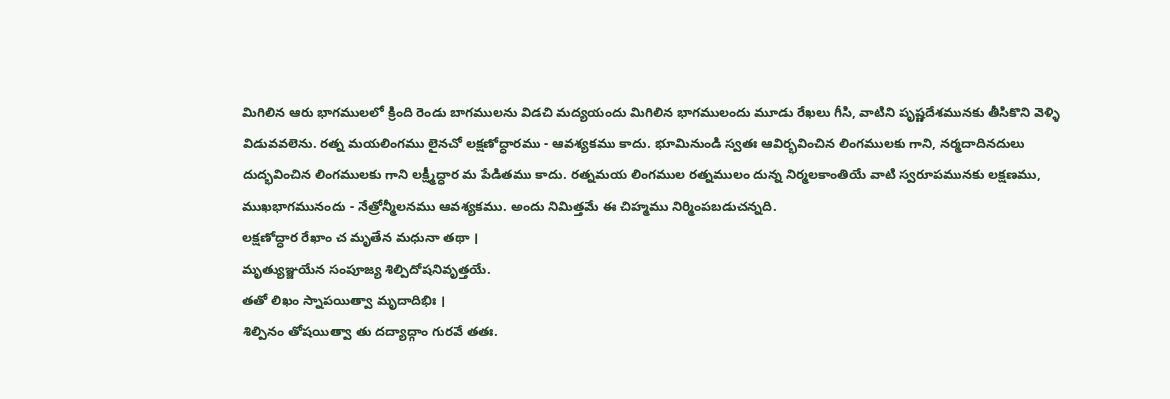మిగిలిన ఆరు భాగములలో క్రింది రెండు బాగములను విడచి మద్యయందు మిగిలిన భాగములందు మూడు రేఖలు గీసి, వాటిని పృష్ణదేశమునకు తీసికొని వెళ్ళి విడువవలెను. రత్న మయలింగము లైనచో లక్షణోద్ధారము - ఆవశ్యకము కాదు. భూమినుండి స్వతః ఆవిర్భవించిన లింగములకు గాని, నర్మదాదినదులు దుద్భవించిన లింగములకు గాని లక్ష్మీద్ధార మ పేడితము కాదు. రత్నమయ లింగముల రత్నములం దున్న నిర్మలకాంతియే వాటి స్వరూపమునకు లక్షణము, ముఖభాగమునందు - నేత్రోన్మీలనము ఆవశ్యకము. అందు నిమిత్తమే ఈ చిహ్మము నిర్మింపబడుచన్నది.
లక్షణోద్ధార రేఖాం చ మృతేన మధునా తథా ।
మృత్యుఞ్జయేన సంపూజ్య శిల్పిదోషనివృత్తయే.
తతో లిఖం స్నాపయిత్వా మృదాదిభిః ।
శిల్పినం తోషయిత్వా తు దద్యాద్గాం గురవే తతః.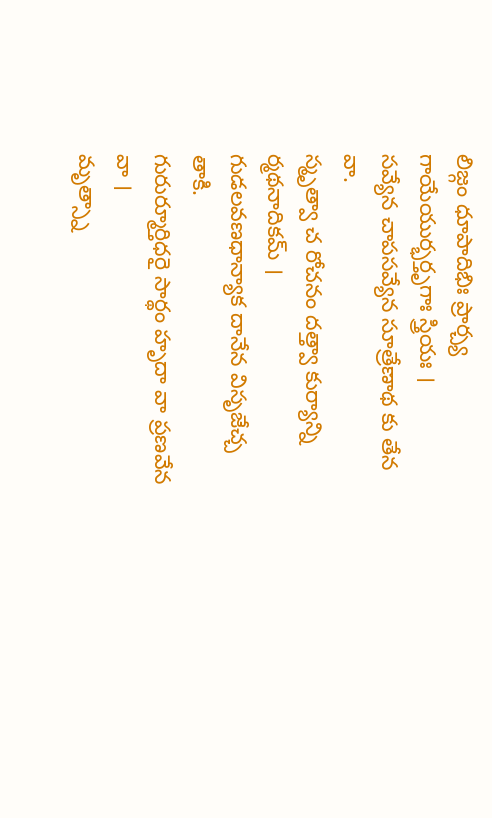లిజ్గం ధూపాదిభిః ప్రార్చ్య గాయేయుర్భర్తృగాః స్త్రియః ।
సవ్యేన చాపసవ్యేన సూత్రేణాథ కు తేన వా.
స్మృత్వా చ రోచనం దత్త్వా కుర్యాన్ని ర్మథనాదికమ్ ।
గుడలవణధాన్యాక దానేన విసృజేచ్చ తాకి.
గురుర్మూర్తిధరై సార్థం హృదా వా ప్రణవేన వా ।
మృత్స్నా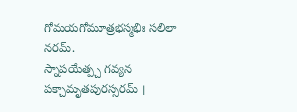గోమయగోమూత్రభస్మభిః సలిలా నరమ్.
స్నాపయేత్ప్చ గవ్యన పక్చామృతపురస్సరమ్ ।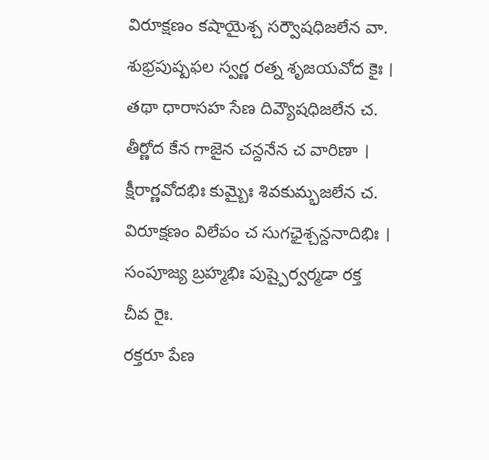విరూక్షణం కషాయైశ్చ సర్వౌషధిజలేన వా.
శుభ్రపుష్పఫల స్వర్ణ రత్న శృజయవోద కైః ।
తథా ధారాసహ సేణ దివ్యౌషధిజలేన చ.
తీర్ణోద కేన గాజైన చన్దనేన చ వారిణా ।
క్షీరార్ణవోదభిః కుమ్బైః శివకుమ్భజలేన చ.
విరూక్షణం విలేపం చ సుగఛైశ్చన్దనాదిభిః ।
సంపూజ్య బ్రహ్మభిః పుష్పైర్వర్మడా రక్త చీవ రైః.
రక్తరూ పేణ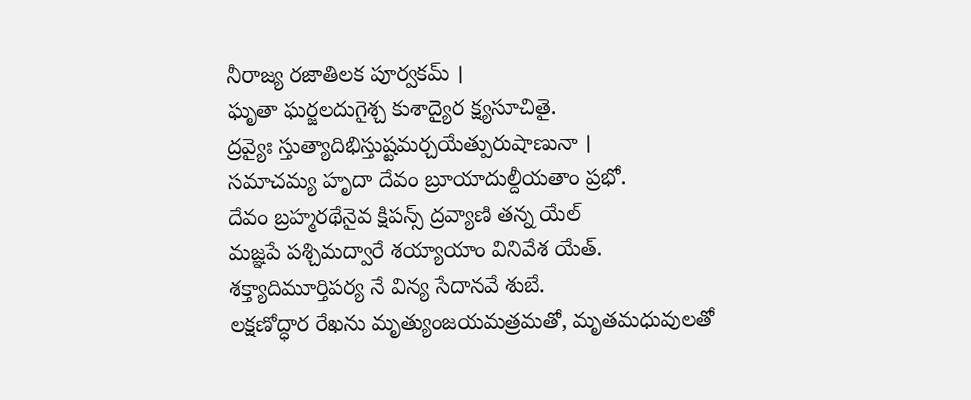నీరాజ్య రజాతిలక పూర్వకమ్ ।
ఘృతా ఘర్జలదుగైశ్చ కుశాద్యైర క్ష్యసూచితై.
ద్రవ్యైః స్తుత్యాదిభిస్తుష్టమర్చయేత్పురుషాణునా ।
సమాచమ్య హృదా దేవం బ్రూయాదుల్దీయతాం ప్రభో.
దేవం బ్రహ్మరథేనైవ క్షిపన్స్ ద్రవ్యాణి తన్న యేల్
మజ్ఞపే పశ్చిమద్వారే శయ్యాయాం వినివేశ యేత్.
శక్త్యాదిమూర్తిపర్య నే విన్య సేదానవే శుబే.
లక్షణోద్ధార రేఖను మృత్యుంజయమత్రమతో, మృతమధువులతో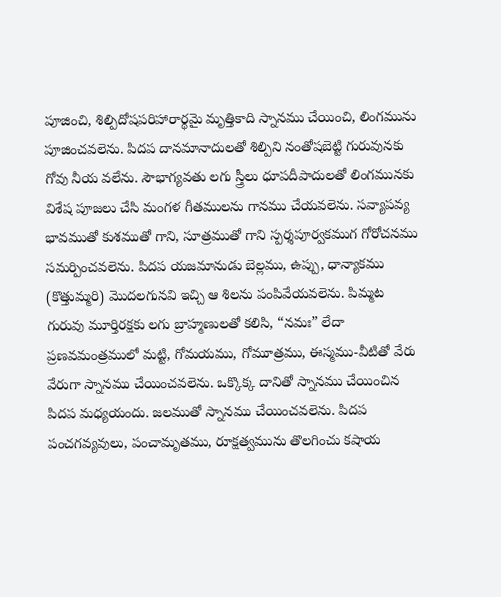పూజించి, శిల్పిదోషపరిహారార్థమై మృత్తికాది స్నానము చేయించి, లింగమును పూజించవలెను. పిదప దానమానాదులతో శిల్పిని నంతోషబెట్టి గురువునకు గోవు నీయ వలేను. సౌభాగ్యవతు లగు స్త్రీలు ధూపదీపాదులతో లింగమునకు విశేష పూజలు చేసి మంగళ గీతములను గానము చేయవలెను. సవ్యాపవ్య భావముతో కుశముతో గాని, సూత్రముతో గాని స్పర్శపూర్వకముగ గోరోచనము సమర్పించవలెను. పిదప యజమానుడు బెల్లము, ఉప్పు, ధాన్యాకము (కొత్తుమ్మరి) మొదలగునవి ఇచ్చి ఆ శిలను పంపివేయవలెను. పిమ్మట గురువు మూర్తిరక్షకు లగు బ్రాహ్మణులతో కలిసి, “నమః” లేదా ప్రణవమంత్రములో మట్టి, గోమయము, గోమూత్రము, ఈస్మము-వీటితో వేరు వేరుగా స్నానము చేయించవలెను. ఒక్కొక్క దానితో స్నానము చేయించిన పిదప మధ్యయందు. జలముతో స్నానము చేయించవలెను. పిదప పంచగవ్యవులు, పంచామృతము, రూక్షత్వమును తొలగించు కషాయ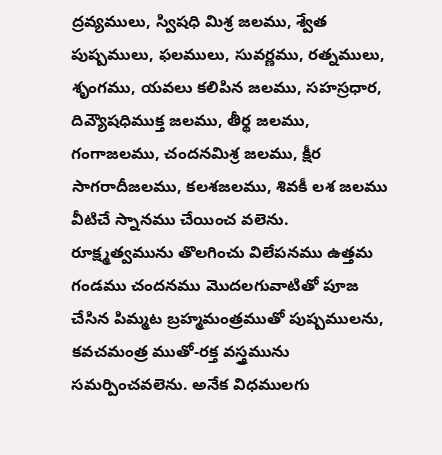ద్రవ్యములు, స్విషధి మిశ్ర జలము, శ్వేత పుష్పములు, ఫలములు, సువర్ణము, రత్నములు, శృంగము, యవలు కలిపిన జలము, సహస్రధార, దివ్యౌషధిముక్త జలము, తీర్థ జలము, గంగాజలము, చందనమిశ్ర జలము, క్షీర సాగరాదీజలము, కలశజలము, శివకీ లశ జలము వీటిచే స్నానము చేయించ వలెను. రూక్ష్మత్వమును తొలగించు విలేపనము ఉత్తమ గండము చందనము మొదలగువాటితో పూజ చేసిన పిమ్మట బ్రహ్మమంత్రముతో పుష్పములను, కవచమంత్ర ముతో-రక్త వస్త్రమును సమర్పించవలెను. అనేక విధములగు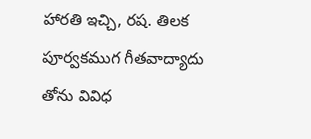హారతి ఇచ్చి, రష. తిలక పూర్వకముగ గీతవాద్యాదు తోను వివిధ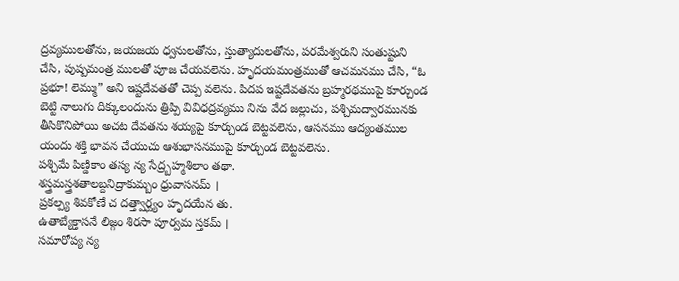ద్రవ్యములతోను, జయజయ ధ్వనులతోను, స్తుత్యాదులతోను, పరమేశ్వరుని సంతుష్టుని చేసి, పుష్పమంత్ర ములతో పూజ చేయవలెను. హృదయమంత్రముతో ఆచమనము చేసి, “ఓ ప్రభూ! లెమ్ము” అని ఇష్టదేవతతో చెప్ప వలెను. పిదప ఇష్టదేవతను బ్రహ్మరథముపై కూర్చుండ బెట్టి నాలుగు దిక్కులందును త్రిప్పి వివిధద్రవ్యము నిను వేద జల్లుచు, పశ్చిమద్వారమునకు తీసికొనిపోయి అచట దేవతను శయ్యపై కూర్చుండ బెట్టవలెను, ఆసనము ఆద్యంతముల యందు శక్తి భావన చేయుచు ఆశుభాసనముపై కూర్చుండ బెట్టవలెను.
పశ్చిమే పిణ్డికాం తస్య న్య సేద్ర్బహ్మశిలాం తథా.
శస్త్రమస్త్రశతాలబ్దనిద్రాకుమ్బం ధ్రువాసనమ్ ।
ప్రకల్ప్య శివకోణే చ దత్త్వార్ఘ్యం హృదయేన తు.
ఉతాబ్యేక్తాసనే లిజ్గం శిరసా పూర్వమ స్తకమ్ ।
సమారోప్య న్య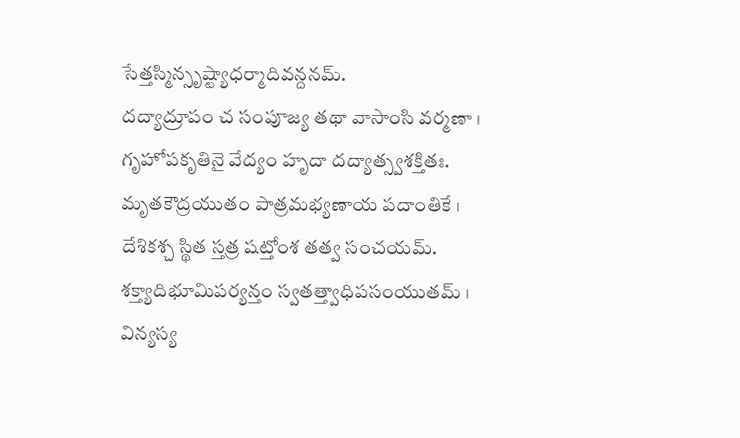సేత్తస్మిన్సృష్ట్యాధర్మాదివన్దనమ్.
దద్యాద్రూపం చ సంపూజ్య తథా వాసాంసి వర్మణా ।
గృహోపకృతినై వేద్యం హృదా దద్యాత్స్వశక్తితః.
మృతకౌద్రయుతం పాత్రమభ్యణాయ పదాంతికే ।
దేశికశ్చ స్థిత స్తత్ర షట్తోంశ తత్వ సంచయమ్.
శక్త్యాదిభూమిపర్యన్తం స్వతత్త్వాధిపసంయుతమ్ ।
విన్యస్య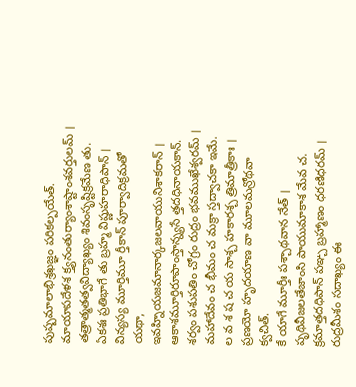పుష్పమాలాభిశ్రఖజ్ఞం పరికల్పయేత్.
మాయాపదేళశ క్త్యనంతుర్యాంశాష్టాంశవర్తులమ్ ।
తత్రాత్మతత్వవిద్యాఖ్యం శివంసృష్టిక్రమేణ తు.
ఏకశః ప్రతిభాగే తు బ్రహ్మ విష్ణుహరాధిపాన్ ।
విన్యస్య మూర్తిమూ ర్తీకాన్ పూర్వాదిక్రమతో యథా,
ఇవహ్నియజమానార్కజలవాయునిశాకరాన్ ।
ఆకాశమూర్తిరూపాంస్తాన్న్యసే త్తదధినాయకాన్.
శర్వం పశుపతిం చోగ్రం రుద్రం భవముఖేశ్వరమ్ ।
మహాదేవం చ భీమం చ మక్రా స్తద్వాచకా ఇమే.
ల వ శ ష చ య సాశ్చ హకారశ్చ త్రిమాత్రీకాః ।
ప్రణయో హృదయాణ వా మూలమన్రోథవా క్వచిత్.
కే యాగే మూర్తీః పశ్చాథవాన నేత్ ।
పృథివీజలతేజాంసి పాయుమాకాశ మేవ చ.
క్రమాత్తదధిపాన్ పఞ్చ బ్రహ్మాణం ధరణిధరమ్ ।
రుద్రమీశం సదాఖ్యం ఈ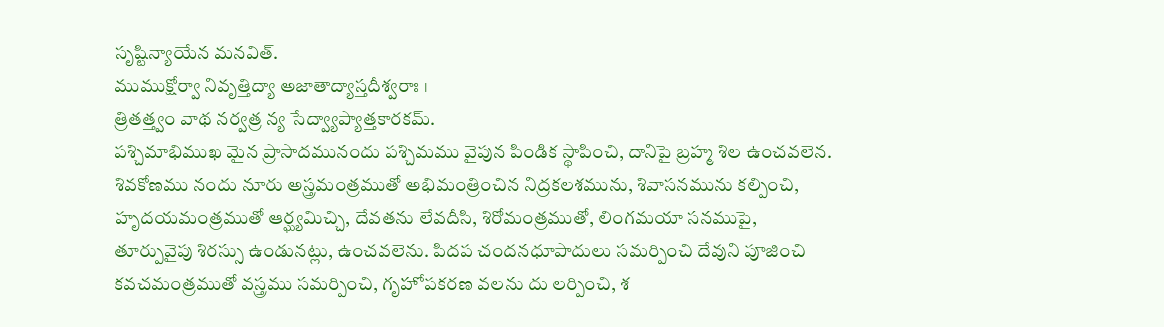సృష్టిన్యాయేన మనవిత్.
ముముక్షోర్వా నివృత్తిద్యా అజాతాద్యాస్తదీశ్వరాః ।
త్రితత్త్వం వాథ నర్వత్ర న్య సేద్వ్యాప్యాత్తకారకమ్.
పశ్చిమాభిముఖ మైన ప్రాసాదమునందు పశ్చిమము వైపున పిండిక స్థాపించి, దానిపై బ్రహ్మ శిల ఉంచవలెన. శివకోణము నందు నూరు అస్త్రమంత్రముతో అభిమంత్రించిన నిద్రకలశమును, శివాసనమును కల్పించి, హృదయమంత్రముతో ఆర్ఘ్యమిచ్చి, దేవతను లేవదీసి, శిరోమంత్రముతో, లింగమయా సనముపై, తూర్పువైపు శిరస్సు ఉండునట్లు, ఉంచవలెను. పిదప చందనధూపాదులు సమర్పించి దేవుని పూజించి కవచమంత్రముతో వస్త్రము సమర్పించి, గృహోపకరణ వలను దు లర్పించి, శ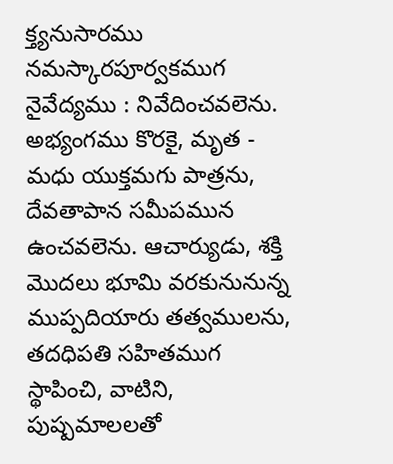క్త్యనుసారము నమస్కారపూర్వకముగ నైవేద్యము : నివేదించవలెను. అభ్యంగము కొరకై, మృత - మధు యుక్తమగు పాత్రను, దేవతాపాన సమీపమున ఉంచవలెను. ఆచార్యుడు, శక్తి మొదలు భూమి వరకునునున్న ముప్పదియారు తత్వములను, తదధిపతి సహితముగ స్థాపించి, వాటిని, పుష్పమాలలతో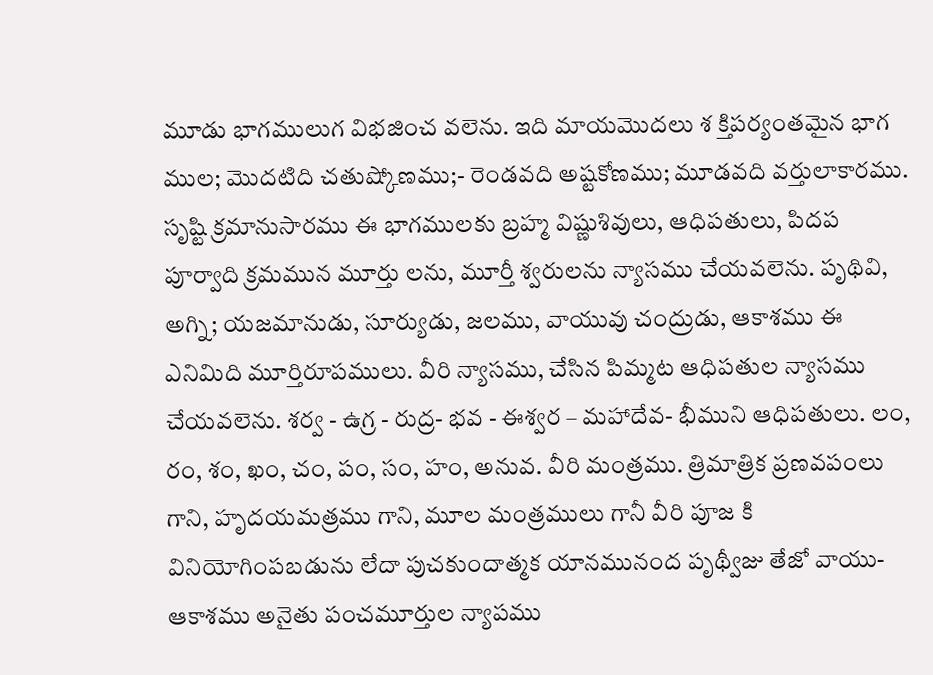మూడు భాగములుగ విభజించ వలెను. ఇది మాయమొదలు శ క్తిపర్యంతమైన భాగ ముల; మొదటిది చతుష్కోణము;- రెండవది అష్టకోణము; మూడవది వర్తులాకారము. సృష్టి క్రమానుసారము ఈ భాగములకు బ్రహ్మ విష్ణుశివులు, ఆధిపతులు, పిదప పూర్వాది క్రమమున మూర్తు లను, మూర్తీ శ్వరులను న్యాసము చేయవలెను. పృథివి, అగ్ని; యజమానుడు, సూర్యుడు, జలము, వాయువు చంద్రుడు, ఆకాశము ఈ ఎనిమిది మూర్తిరూపములు. వీరి న్యాసము, చేసిన పిమ్మట ఆధిపతుల న్యాసము చేయవలెను. శర్వ - ఉగ్ర - రుద్ర- భవ - ఈశ్వర – మహాదేవ- భీముని ఆధిపతులు. లం, రం, శం, ఖం, చం, పం, సం, హం, అనువ. వీరి మంత్రము. త్రిమాత్రిక ప్రణవపంలు గాని, హృదయమత్రము గాని, మూల మంత్రములు గానీ వీరి పూజ కి వినియోగింపబడును లేదా పుచకుందాత్మక యానమునంద పృథ్వీజు తేజో వాయు- ఆకాశము అనైతు పంచమూర్తుల న్యాపము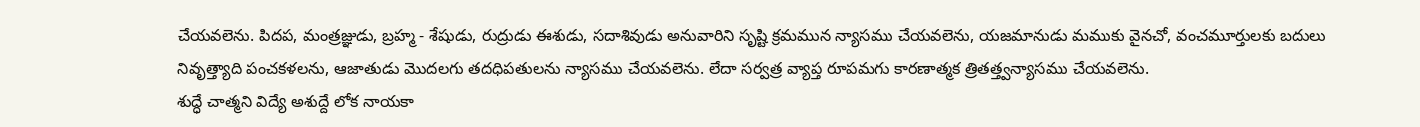చేయవలెను. పిదప, మంత్రజ్ఞుడు, బ్రహ్మ - శేషుడు, రుద్రుడు ఈశుడు, సదాశివుడు అనువారిని సృష్టి క్రమమున న్యాసము చేయవలెను, యజమానుడు మముకు వైనచో, వంచమూర్తులకు బదులు నివృత్త్యాది పంచకళలను, ఆజాతుడు మొదలగు తదధిపతులను న్యాసము చేయవలెను. లేదా సర్వత్ర వ్యాప్త రూపమగు కారణాత్మక త్రితత్త్వన్యాసము చేయవలెను.
శుద్ధే చాత్మని విద్యే అశుద్దే లోక నాయకా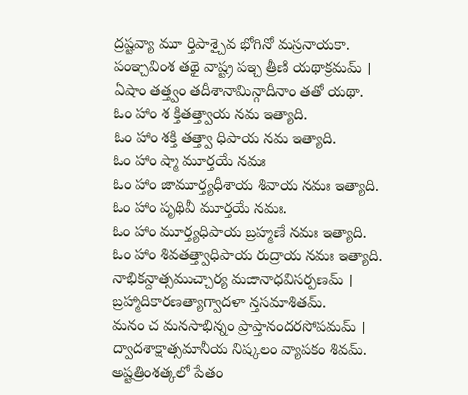ద్రష్టవ్యా మూ ర్తిపాశ్చైవ భోగినో మస్రనాయకా.
పంఞ్చవింశ తథై వాష్ట్ర పఇ్చ త్రీణి యథాక్రమమ్ ।
ఏషాం తత్త్వం తదీశానామిన్గాదీనాం తతో యథా.
ఓం హాం శ క్తితత్త్వాయ నమ ఇత్యాది.
ఓం హాం శక్తి తత్త్వా ధిపాయ నమ ఇత్యాది.
ఓం హాం ష్మా మూర్తయే నమః
ఓం హాం జామూర్త్యధీశాయ శివాయ నమః ఇత్యాది.
ఓం హాం పృథివీ మూర్తయే నమః.
ఓం హాం మూర్త్యధిపాయ బ్రహ్మణే నమః ఇత్యాది.
ఓం హాం శివతత్త్వాధిపాయ రుద్రాయ నమః ఇత్యాది.
నాభికన్దాత్సముచ్చార్య మఙానాధవిసర్పణమ్ ।
బ్రహ్మాదికారణత్యాగ్వాదళా న్తసమాశితమ్.
మనం చ మనసాభిన్నం ప్రాప్తానందరసోపమమ్ ।
ద్వాదశాక్షాత్సమానీయ నిష్కలం వ్యాపకం శివమ్.
అష్టత్రింశత్కలో పేతం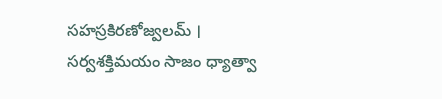సహస్రకిరణోజ్వలమ్ ।
సర్వశక్తిమయం సాజం ధ్యాత్వా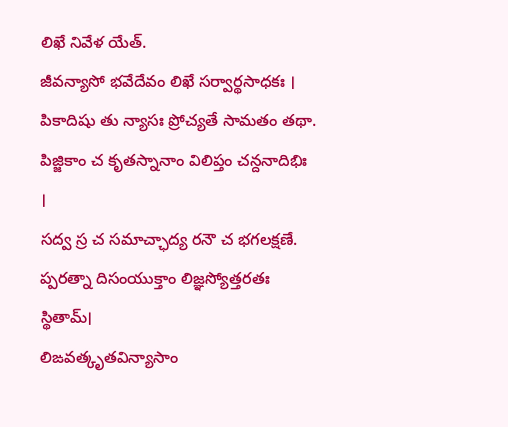లిఖే నివేళ యేత్.
జీవన్యాసో భవేదేవం లిఖే సర్వార్థసాధకః ।
పికాదిషు తు న్యాసః ప్రోచ్యతే సామతం తథా.
పిజ్జికాం చ కృతస్నానాం విలిప్తం చన్దనాదిభిః ।
సద్వ స్ర చ సమాచ్ఛాద్య రనౌ చ భగలక్షణే.
ప్పరత్నా దిసంయుక్తాం లిజ్ఞస్యోత్తరతః స్థితామ్।
లిఙవత్కృతవిన్యాసాం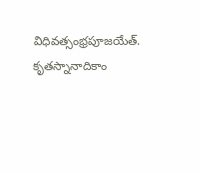విధివత్సంభ్రపూజయేత్.
కృతస్నానాదికాం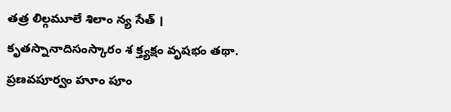తత్ర లిల్గమూలే శిలాం న్య సేత్ ।
కృతస్నానాదిసంస్కారం శ క్త్యక్షం వృషభం తథా.
ప్రణవపూర్వం హూం పూం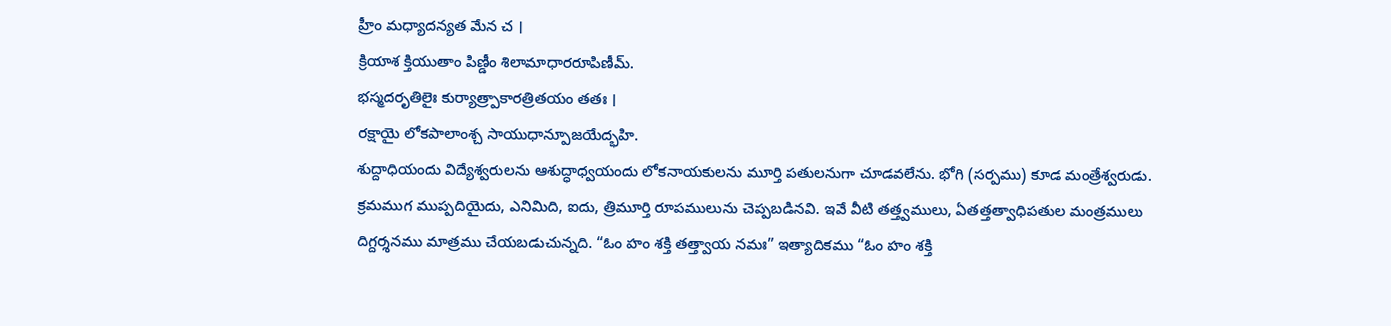హ్రీం మధ్యాదన్యత మేన చ ।
క్రియాశ క్తియుతాం పిణ్డీం శిలామాధారరూపిణీమ్.
భస్మదరృతిలైః కుర్యాత్ర్పాకారత్రితయం తతః ।
రక్షాయై లోకపాలాంశ్చ సాయుధాన్పూజయేద్భహి.
శుద్దాధియందు విద్యేశ్వరులను ఆశుద్ధాధ్వయందు లోకనాయకులను మూర్తి పతులనుగా చూడవలేను. భోగి (సర్పము) కూడ మంత్రేశ్వరుడు. క్రమముగ ముప్పదియైదు, ఎనిమిది, ఐదు, త్రిమూర్తి రూపములును చెప్పబడినవి. ఇవే వీటి తత్త్వములు, ఏతత్తత్వాధిపతుల మంత్రములు దిగ్దర్శనము మాత్రము చేయబడుచున్నది. “ఓం హం శక్తి తత్త్వాయ నమః” ఇత్యాదికము “ఓం హం శక్తి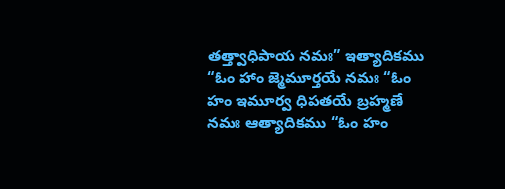తత్త్వాధిపాయ నమః” ఇత్యాదికము “ఓం హాం జ్మెమూర్తయే నమః “ఓం హం ఇమూర్వ ధిపతయే బ్రహ్మణే నమః ఆత్యాదికము “ఓం హం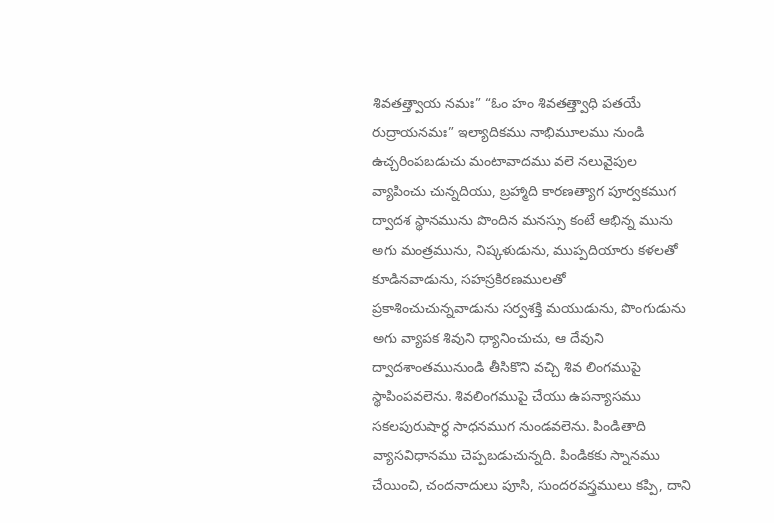శివతత్త్వాయ నమః” “ఓం హం శివతత్త్వాధి పతయే రుద్రాయనమః” ఇల్యాదికము నాభిమూలము నుండి ఉచ్చరింపబడుచు మంటావాదము వలె నలువైపుల వ్యాపించు చున్నదియు, బ్రహ్మాది కారణత్యాగ పూర్వకముగ ద్వాదశ స్థానమును పొందిన మనస్సు కంటే ఆభిన్న మును అగు మంత్రమును, నిష్కళుడును, ముప్పదియారు కళలతో కూడినవాడును, సహస్రకిరణములతో ప్రకాశించుచున్నవాడును సర్వశక్తి మయుడును, పొంగుడును అగు వ్యాపక శివుని ధ్యానించుచు, ఆ దేవుని ద్వాదశాంతమునుండి తీసికొని వచ్చి శివ లింగముపై స్థాపింపవలెను. శివలింగముపై చేయు ఉపన్యాసము సకలపురుషార్ధ సాధనముగ నుండవలెను. పిండితాది వ్యాసవిధానము చెప్పబడుచున్నది. పిండికకు స్నానము చేయించి, చందనాదులు పూసి, సుందరవస్త్రములు కప్పి, దాని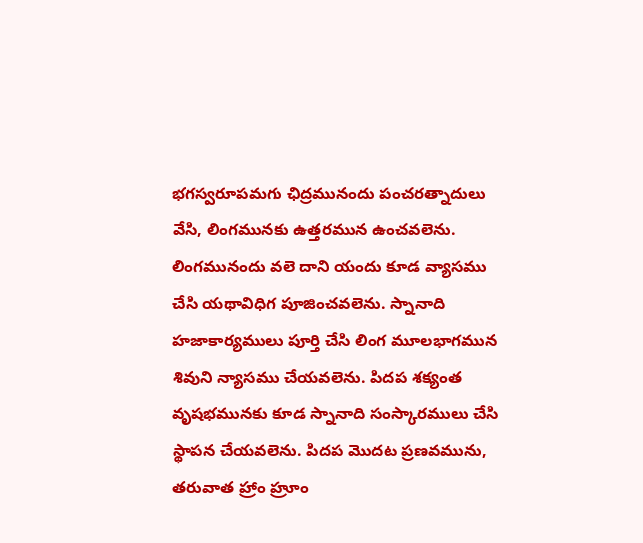భగస్వరూపమగు ఛిద్రమునందు పంచరత్నాదులు వేసి, లింగమునకు ఉత్తరమున ఉంచవలెను. లింగమునందు వలె దాని యందు కూడ వ్యాసము చేసి యథావిధిగ పూజించవలెను. స్నానాది హజాకార్యములు పూర్తి చేసి లింగ మూలభాగమున శివుని న్యాసము చేయవలెను. పిదప శక్యంత వృషభమునకు కూడ స్నానాది సంస్కారములు చేసి స్థాపన చేయవలెను. పిదప మొదట ప్రణవమును, తరువాత హ్రాం హ్రూం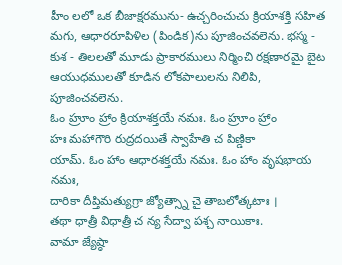హీం లలో ఒక బీజాక్షరమును- ఉచ్చరించుచు క్రియాశక్తి సహిత మగు, ఆధారరూపిళిల (పిండిక)ను పూజించవలెను. భస్మ - కుశ - తిలలతో మూడు ప్రాకారములు నిర్మించి రక్షణారమై బైట ఆయుధములతో కూడిన లోకపాలులను నిలిపి, పూజించవలెను.
ఓం హ్రూం హ్రాం క్రియాశక్తయే నమః. ఓం హ్రూం హ్రాం
హః మహాగౌరి రుద్రదయితే స్వాహేతి చ పిణ్డికా
యామ్. ఓం హాం ఆధారశక్తయే నమః. ఓం హాం వృషభాయ నమః,
దారికా దీప్తిమత్యుగ్రా జ్యోత్స్నా చై తాబలోత్కటాః ।
తథా ధాత్రీ విధాత్రీ చ న్య సేద్వా పశ్చ నాయికాః.
వామా జ్యేష్ఠా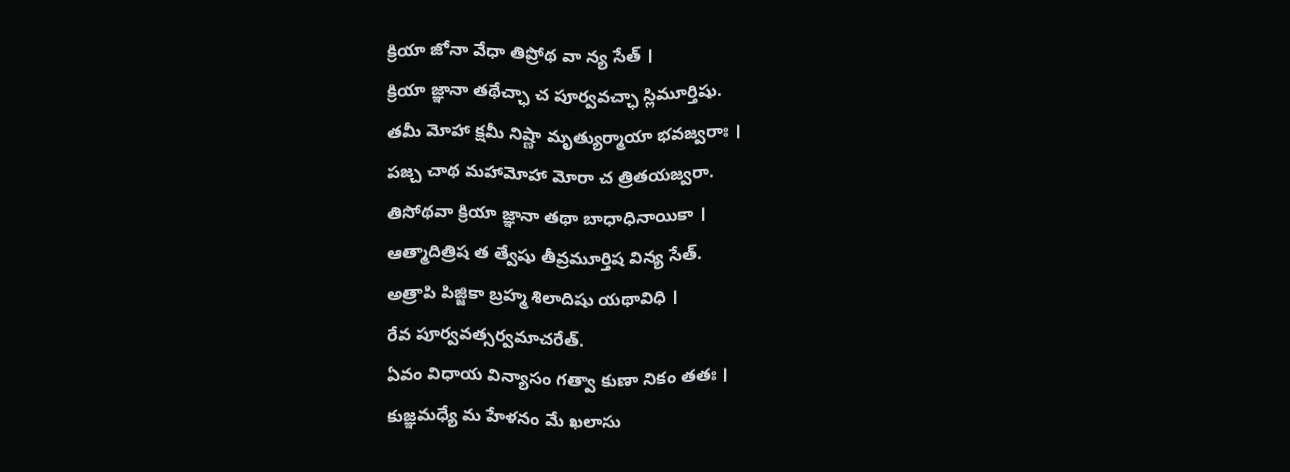క్రియా జోనా వేధా తిప్రోథ వా న్య సేత్ ।
క్రియా జ్ఞానా తథేచ్ఛా చ పూర్వవచ్ఛా స్లిమూర్తిషు.
తమీ మోహా క్షమీ నిష్ణా మృత్యుర్మాయా భవజ్వరాః ।
పజ్చ చాథ మహామోహా మోరా చ త్రితయజ్వరా.
తిసోథవా క్రియా జ్ఞానా తథా బాధాధినాయికా ।
ఆత్మాదిత్రిష త త్వేషు తీవ్రమూర్తిష విన్య సేత్.
అత్రాపి పిజ్జికా బ్రహ్మ శిలాదిషు యథావిధి ।
రేవ పూర్వవత్సర్వమాచరేత్.
ఏవం విధాయ విన్యాసం గత్వా కుణా నికం తతః ।
కుజ్ఞమధ్యే మ హేళనం మే ఖలాసు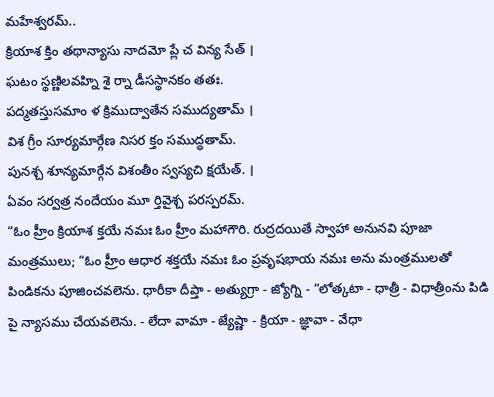మహేశ్వరమ్..
క్రియాశ క్తిం తథాన్యాసు నాదమో ప్లే చ విన్య సేత్ ।
ఘటం స్థణ్ణిలవహ్ని శై ర్నా డీసస్థానకం తతః.
పద్మతస్తుసమాం ళ క్రిముద్వాతేన సముద్యతామ్ ।
విశ గ్రీం సూర్యమార్గేణ నిసర క్తం సముద్ధతామ్.
పునశ్చ శూన్యమార్గేన విశంతీం స్వస్యచి క్షయేత్. ।
ఏవం సర్వత్ర నందేయం మూ ర్తివైశ్చ పరస్పరమ్.
“ఓం హ్రీం క్రియాశ క్తయే నమః ఓం హ్రీం మహాగౌరి. రుద్రదయితే స్వాహా అనునవి పూజా మంత్రములు; “ఓం హ్రీం ఆధార శక్తయే నమః ఓం ప్రవృషభాయ నమః అను మంత్రములతో పిండికను పూజించవలెను. ధారీకా దీప్తా - అత్యుగ్రా - జ్యోగ్ని - “లోత్కటా - ధాత్రీ - విధాత్రీంను పిడి పై న్యాసము చేయవలెను. - లేదా వామా - జ్యేష్ణా - క్రియా - జ్ఞావా - వేధా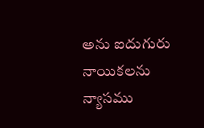అను ఐదుగురు నాయికలను న్యాసము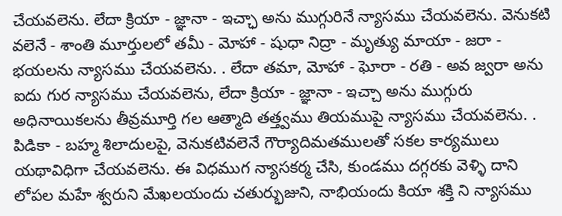చేయవలెను. లేదా క్రియా - జ్ఞానా - ఇచ్ఛా అను ముగ్గురినే న్యాసము చేయవలెను. వెనుకటి వలెనే - శాంతి మూర్తులలో తమీ - మోహా - షుధా నిద్రా - మృత్యు మాయా - జరా - భయలను న్యాసము చేయవలెను. . లేదా తమా, మోహా - ఘోరా - రతి - అవ జ్వరా అను ఐదు గుర న్యాసము చేయవలెను, లేదా క్రియా - జ్ఞానా - ఇచ్చా అను ముగ్గురు అధినాయికలను తీవ్రమూర్తి గల ఆత్మాది తత్త్వము తియముపై న్యాసము చేయవలెను. . పిడికా - బహ్మ శిలాదులపై, వెనుకటివలెనే గౌర్యాదిమతములతో సకల కార్యములు యథావిధిగా చేయవలెను. ఈ విధముగ న్యాసకర్మ చేసి, కుండము దగ్గరకు వెళ్ళి దాని లోపల మహే శ్వరుని మేఖలయందు చతుర్భుజుని, నాభియందు కియా శక్తి ని న్యాసము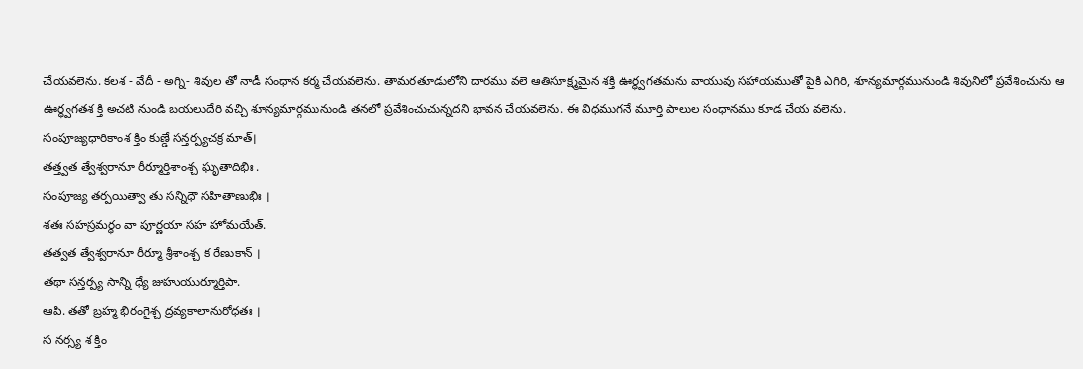చేయవలెను. కలశ - వేదీ - అగ్ని- శివుల తో నాడీ సంధాన కర్మ చేయవలెను. తామరతూడులోని దారము వలె ఆతిసూక్ష్మమైన శక్తి ఊర్ధ్వగతమను వాయువు సహాయముతో పైకి ఎగిరి, శూన్యమార్గమునుండి శివునిలో ప్రవేశించును ఆ ఊర్ధ్వగతశ క్తి అచటి నుండి బయలుదేరి వచ్చి శూన్యమార్గమునుండి తనలో ప్రవేశించుచున్నదని భావన చేయవలెను. ఈ విధముగనే మూర్తి పాలుల సంధానము కూడ చేయ వలెను.
సంపూజ్యధారికాంశ క్తిం కుణ్డే సన్తర్ప్యచక్ర మాత్।
తత్త్వత త్వేశ్వరానూ రీర్మూర్తిశాంశ్చ ఘృతాదిభిః .
సంపూజ్య తర్పయిత్వా తు సన్నిధౌ సహితాణుభిః ।
శతః సహస్రమర్ధం వా పూర్ణయా సహ హోమయేత్.
తత్వత త్వేశ్వరానూ రీర్మూ శ్రీశాంశ్చ క రేణుకాన్ ।
తథా సన్తర్ప్య సాన్ని ధ్యే జుహుయుర్మూర్తిపా.
ఆపి. తతో బ్రహ్మ భిరంగైశ్చ ద్రవ్యకాలానురోధతః ।
స నర్స్య శ క్తిం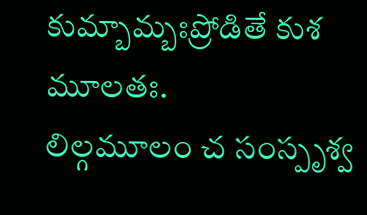కుమ్బామ్బఃప్రోడితే కుశ మూలతః.
లిల్గమూలం చ సంస్పృశ్వ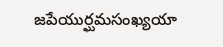జపేయుర్ఘమసంఖ్యయా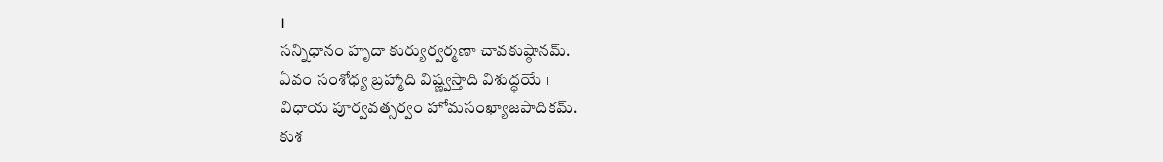।
సన్నిధానం హృదా కుర్యుర్వర్మణా చావకుష్ఠానమ్.
ఏవం సంశోధ్య బ్రహ్మాది విష్ణ్వస్తాది విశుద్ధయే ।
విధాయ పూర్వవత్సర్వం హోమసంఖ్యాజపాదికమ్.
కుశ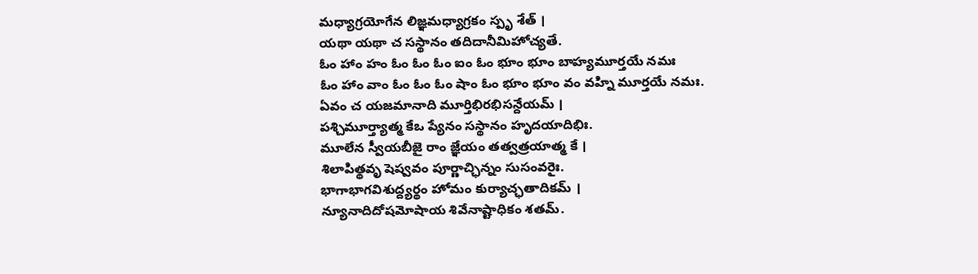మధ్యాగ్రయోగేన లిజ్ఞమధ్యాగ్రకం స్పృ శేత్ ।
యథా యథా చ సస్థానం తదిదానీమిహోచ్యతే.
ఓం హాం హం ఓం ఓం ఓం ఐం ఓం భూం భూం బాహ్యమూర్తయే నమః
ఓం హాం వాం ఓం ఓం ఓం షాం ఓం భూం భూం వం వహ్ని మూర్తయే నమః.
ఏవం చ యజమానాది మూర్తిభిరభిసన్దేయమ్ ।
పశ్చిమూర్త్యాత్మ కేఒ ప్యేనం సస్థానం హృదయాదిభిః.
మూలేన స్వీయబీజై రాం జ్ఞేయం తత్వత్రయాత్మ కే ।
శిలాపిత్థవృ షెష్వవం పూర్ణాచ్ఛిన్నం సుసంవరైః.
భాగాభాగవిశుద్ద్యర్థం హోమం కుర్యాచ్ఛతాదికమ్ ।
న్యూనాదిదోషమోషాయ శివేనాష్టాధికం శతమ్.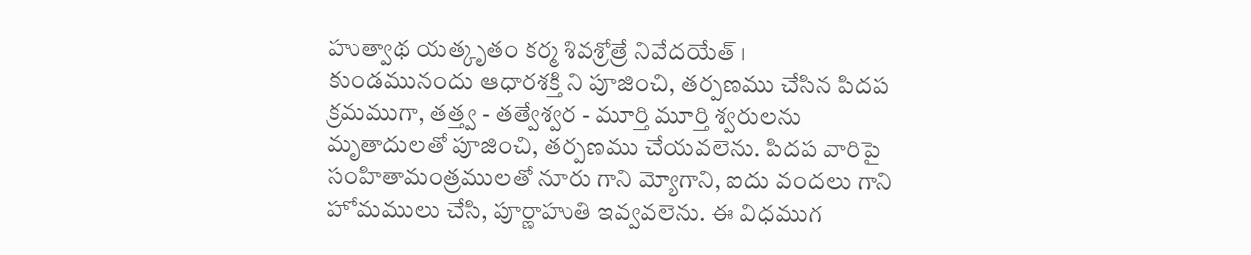హుత్వాథ యత్కృతం కర్మ శివశ్రోత్రే నివేదయేత్ ।
కుండమునందు ఆధారశక్తి ని పూజించి, తర్పణము చేసిన పిదప క్రమముగా, తత్త్వ - తత్వేశ్వర - మూర్తి మూర్తి శ్వరులను మృతాదులతో పూజించి, తర్పణము చేయవలెను. పిదప వారిపై సంహితామంత్రములతో నూరు గాని మ్యోగాని, ఐదు వందలు గాని హోమములు చేసి, పూర్ణాహుతి ఇవ్వవలెను. ఈ విధముగ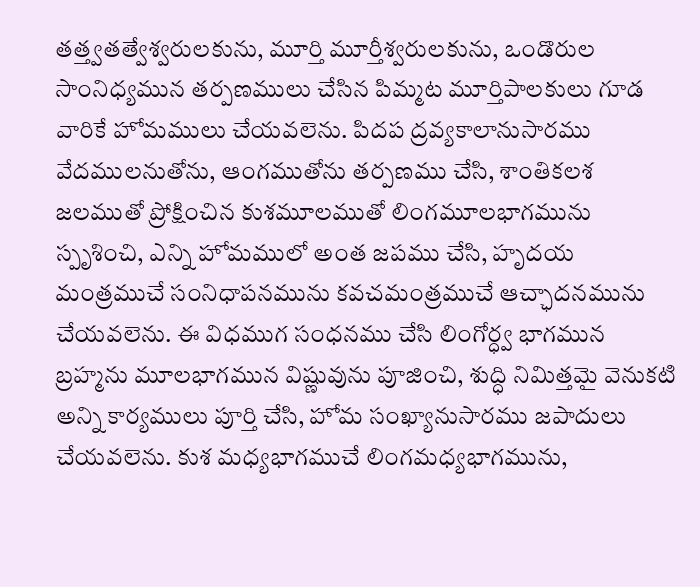తత్త్వతత్వేశ్వరులకును, మూర్తి మూర్తీశ్వరులకును, ఒండొరుల సాంనిధ్యమున తర్పణములు చేసిన పిమ్మట మూర్తిపాలకులు గూడ వారికే హోమములు చేయవలెను. పిదప ద్రవ్యకాలానుసారము వేదములనుతోను, ఆంగముతోను తర్పణము చేసి, శాంతికలశ జలముతో ప్రోక్షించిన కుశమూలముతో లింగమూలభాగమును స్పృశించి, ఎన్ని హోమములో అంత జపము చేసి, హృదయ మంత్రముచే సంనిధాపనమును కవచమంత్రముచే ఆచ్ఛాదనమును చేయవలెను. ఈ విధముగ సంధనము చేసి లింగోర్ధ్వ భాగమున బ్రహ్మను మూలభాగమున విష్ణువును పూజించి, శుద్ధి నిమిత్తమై వెనుకటి అన్ని కార్యములు పూర్తి చేసి, హోమ సంఖ్యానుసారము జపాదులు చేయవలెను. కుశ మధ్యభాగముచే లింగమధ్యభాగమును,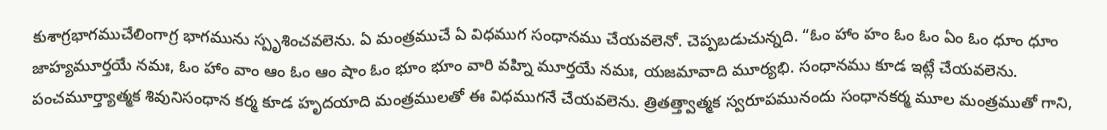కుశాగ్రభాగముచేలింగాగ్ర భాగమును స్పృశించవలెను. ఏ మంత్రముచే ఏ విధముగ సంధానము చేయవలెనో. చెప్పబడుచున్నది. “ఓం హాం హం ఓం ఓం ఏం ఓం ధూం ధూం జాహ్యమూర్తయే నమః, ఓం హాం వాం ఆం ఓం ఆం షాం ఓం భూం భూం వారి వహ్ని మూర్తయే నమః, యజమావాది మూర్యభి. సంధానము కూడ ఇట్లే చేయవలెను. పంచమూర్త్యాత్మక శివునిసంధాన కర్మ కూడ హృదయాది మంత్రములతో ఈ విధముగనే చేయవలెను. త్రితత్త్వాత్మక స్వరూపమునందు సంధానకర్మ మూల మంత్రముతో గాని,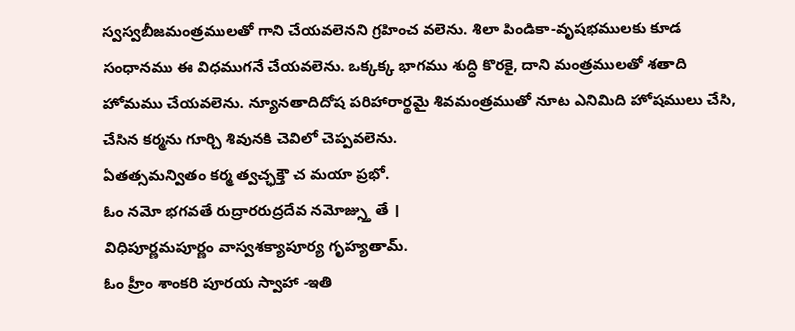స్వస్వబీజమంత్రములతో గాని చేయవలెనని గ్రహించ వలెను. శిలా పిండికా-వృషభములకు కూడ సంధానము ఈ విధముగనే చేయవలెను. ఒక్కక్క భాగము శుద్ధి కొరకై, దాని మంత్రములతో శతాది హోమము చేయవలెను. న్యూనతాదిదోష పరిహారార్థమై శివమంత్రముతో నూట ఎనిమిది హోషములు చేసి, చేసిన కర్మను గూర్చి శివునకి చెవిలో చెప్పవలెను.
ఏతత్సమన్వితం కర్మ త్వచ్ఛక్తౌ చ మయా ప్రభో.
ఓం నమో భగవతే రుద్రారరుద్రదేవ నమోజ్స్తు తే ।
విధిపూర్ణమపూర్ణం వాస్వశక్యాపూర్య గృహ్యతామ్.
ఓం హ్రీం శాంకరి పూరయ స్వాహా -ఇతి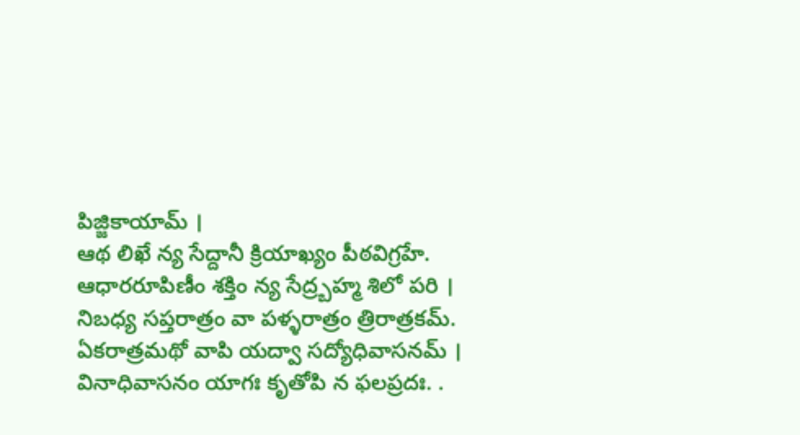పిజ్జికాయామ్ ।
ఆథ లిఖే న్య సేద్దానీ క్రియాఖ్యం పీఠవిగ్రహే.
ఆధారరూపిణీం శక్తిం న్య సేద్ర్బహ్మ శిలో పరి ।
నిబధ్య సప్తరాత్రం వా పళ్ళరాత్రం త్రిరాత్రకమ్.
ఏకరాత్రమథో వాపి యద్వా సద్యోధివాసనమ్ ।
వినాధివాసనం యాగః కృతోపి న ఫలప్రదః. .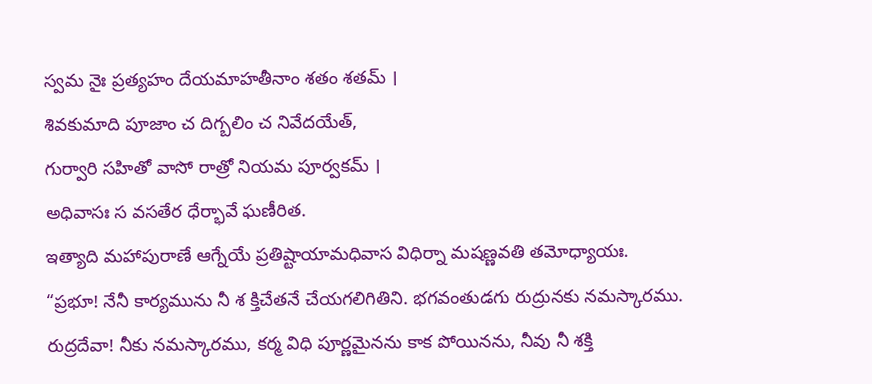స్వమ నైః ప్రత్యహం దేయమాహతీనాం శతం శతమ్ ।
శివకుమాది పూజాం చ దిగ్బలిం చ నివేదయేత్,
గుర్వారి సహితో వాసో రాత్రో నియమ పూర్వకమ్ ।
అధివాసః స వసతేర ధేర్భావే ఘణీరిత.
ఇత్యాది మహాపురాణే ఆగ్నేయే ప్రతిష్టాయామధివాస విధిర్నా మషణ్ణవతి తమోధ్యాయః.
“ప్రభూ! నేనీ కార్యమును నీ శ క్తిచేతనే చేయగలిగితిని. భగవంతుడగు రుద్రునకు నమస్కారము. రుద్రదేవా! నీకు నమస్కారము, కర్మ విధి పూర్ణమైనను కాక పోయినను, నీవు నీ శక్తి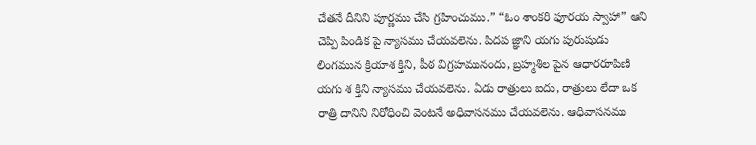చేతనే దీనిని పూర్ణము చేసి గ్రహించుము.” “ఓం శాంకరి ఫూరయ స్వాహా” ఆని చెప్పి పిండిక పై న్యాసము చేయవలెను. పిదప జ్ఞాని యగు పురుషుడు లింగమున క్రియాశ క్తిని, పీఠ విగ్రహమునందు, బ్రహ్మశిల పైన ఆధారరూపిణి యగు శ క్తిని న్యాసము చేయవలెను. ఏడు రాత్రులు ఐదు, రాత్రులు లేదా ఒక రాత్రి దానిని నిరోధించి వెంటనే అధివాసనము చేయవలెను. ఆధివాసనము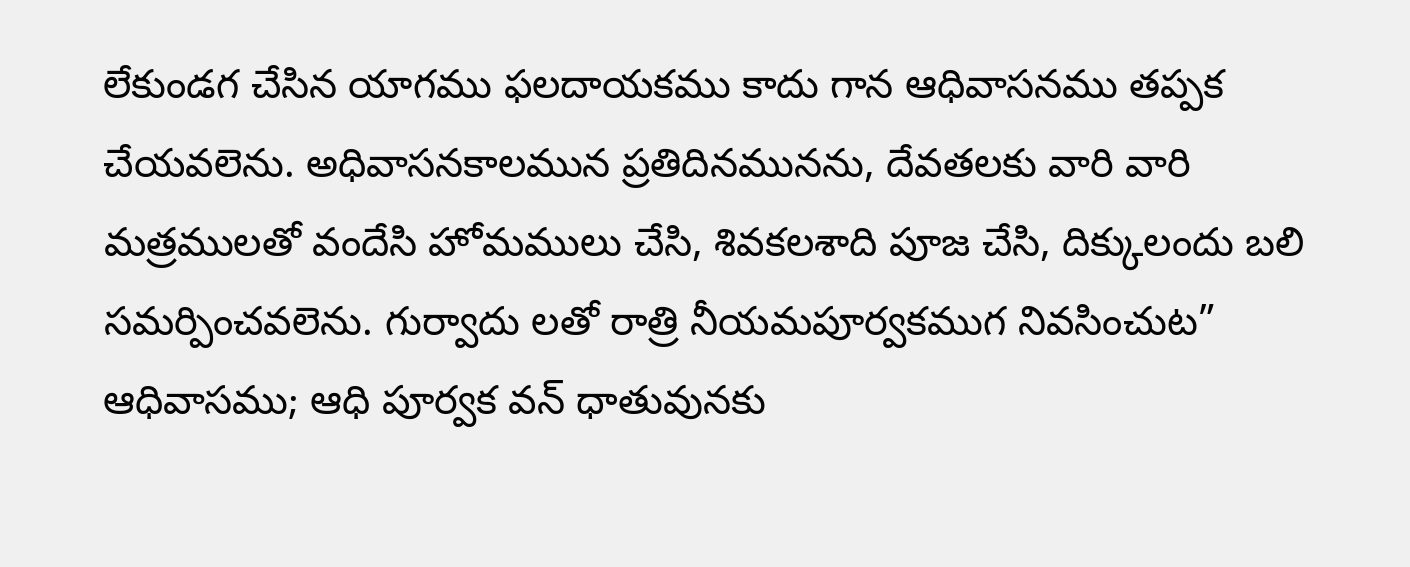లేకుండగ చేసిన యాగము ఫలదాయకము కాదు గాన ఆధివాసనము తప్పక చేయవలెను. అధివాసనకాలమున ప్రతిదినమునను, దేవతలకు వారి వారి మత్రములతో వందేసి హోమములు చేసి, శివకలశాది పూజ చేసి, దిక్కులందు బలి సమర్పించవలెను. గుర్వాదు లతో రాత్రి నీయమపూర్వకముగ నివసించుట” ఆధివాసము; ఆధి పూర్వక వన్ ధాతువునకు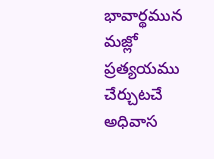భావార్థమున మజ్లో ప్రత్యయము చేర్చుటచే అధివాస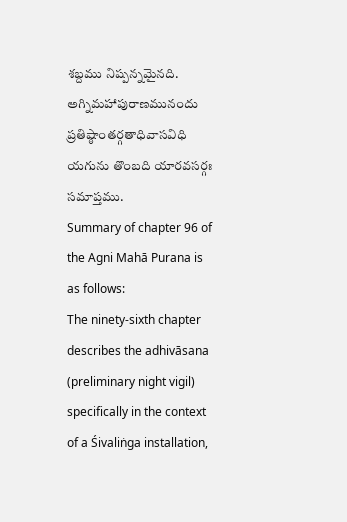శబ్దము నిష్పన్నమైనది.
అగ్నిమహాపురాణమునందు ప్రతిష్ఠాంతర్గతాధివాసవిధి యగును తొంబది యారవసర్గః సమాప్తము.
Summary of chapter 96 of the Agni Mahā Purana is as follows:
The ninety-sixth chapter describes the adhivāsana (preliminary night vigil) specifically in the context of a Śivaliṅga installation,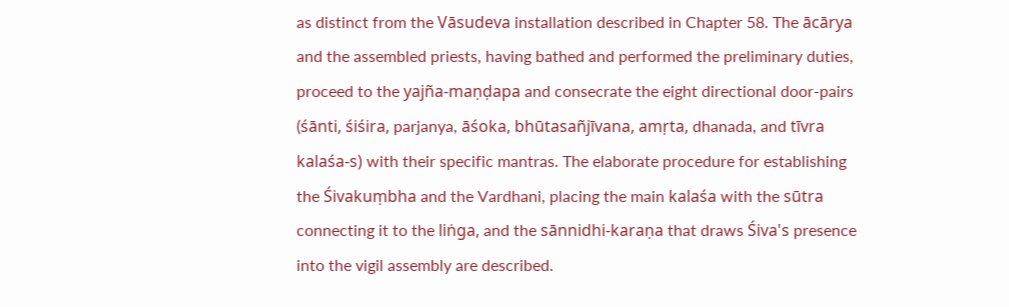as distinct from the Vāsudeva installation described in Chapter 58. The ācārya and the assembled priests, having bathed and performed the preliminary duties, proceed to the yajña-maṇḍapa and consecrate the eight directional door-pairs (śānti, śiśira, parjanya, āśoka, bhūtasañjīvana, amṛta, dhanada, and tīvra kalaśa-s) with their specific mantras. The elaborate procedure for establishing the Śivakuṃbha and the Vardhani, placing the main kalaśa with the sūtra connecting it to the liṅga, and the sānnidhi-karaṇa that draws Śiva's presence into the vigil assembly are described.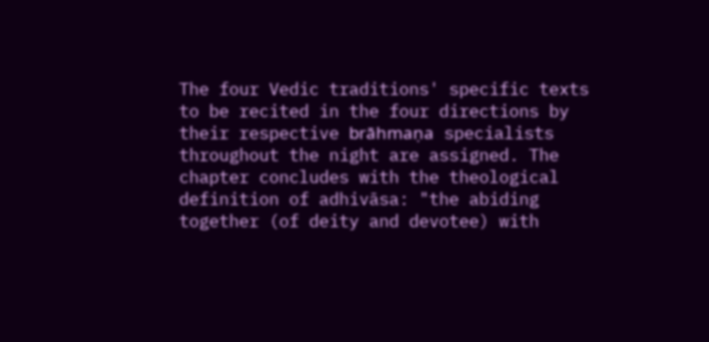The four Vedic traditions' specific texts to be recited in the four directions by their respective brāhmaṇa specialists throughout the night are assigned. The chapter concludes with the theological definition of adhivāsa: "the abiding together (of deity and devotee) with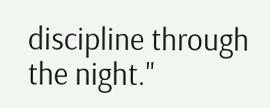discipline through the night."